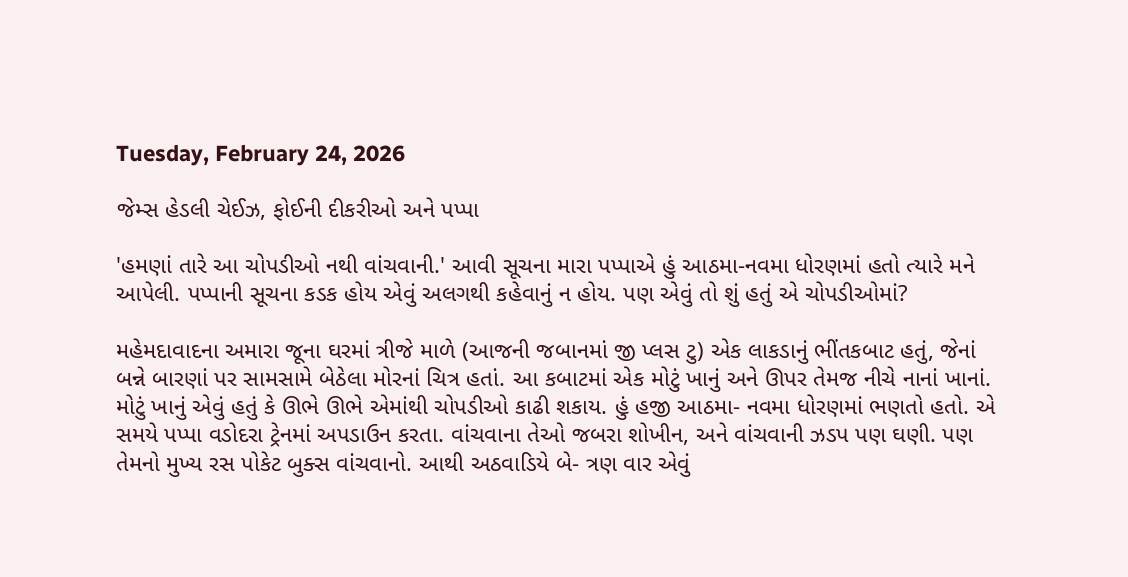Tuesday, February 24, 2026

જેમ્સ હેડલી ચેઈઝ, ફોઈની દીકરીઓ અને પપ્પા

'હમણાં તારે આ ચોપડીઓ નથી વાંચવાની.' આવી સૂચના મારા પપ્પાએ હું આઠમા-નવમા ધોરણમાં હતો ત્યારે મને આપેલી. પપ્પાની સૂચના કડક હોય એવું અલગથી કહેવાનું ન હોય. પણ એવું તો શું હતું એ ચોપડીઓમાં?

મહેમદાવાદના અમારા જૂના ઘરમાં ત્રીજે માળે (આજની જબાનમાં જી પ્લસ ટુ) એક લાકડાનું ભીંતકબાટ હતું, જેનાં બન્ને બારણાં પર સામસામે બેઠેલા મોરનાં ચિત્ર હતાં. આ કબાટમાં એક મોટું ખાનું અને ઊપર તેમજ નીચે નાનાં ખાનાં. મોટું ખાનું એવું હતું કે ઊભે ઊભે એમાંથી ચોપડીઓ કાઢી શકાય. હું હજી આઠમા- નવમા ધોરણમાં ભણતો હતો. એ સમયે પપ્પા વડોદરા ટ્રેનમાં અપડાઉન કરતા. વાંચવાના તેઓ જબરા શોખીન, અને વાંચવાની ઝડપ પણ ઘણી. પણ તેમનો મુખ્ય રસ પોકેટ બુક્સ વાંચવાનો. આથી અઠવાડિયે બે- ત્રણ વાર એવું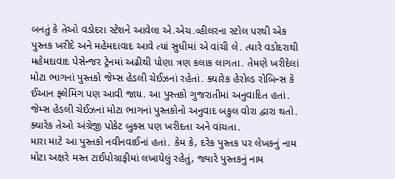બનતું કે તેઓ વડોદરા સ્ટેશને આવેલા એ.એચ.વ્હીલરના સ્ટોલ પરથી એક પુસ્તક ખરીદે અને મહેમદાવાદ આવે ત્યાં સુધીમાં એ વાંચી લે. ત્યારે વડોદરાથી મહેમદાવાદ પેસેન્જર ટ્રેનમાં અઢીથી પોણા ત્રણ કલાક લાગતા. તેમણે ખરીદેલાં મોટા ભાગનાં પુસ્તકો જેમ્સ હેડલી ચેઈઝનાં રહેતાં. ક્યારેક હેરોલ્ડ રોબિન્સ કે ઈઆન ફ્લેમિંગ પણ આવી જાય. આ પુસ્તકો ગુજરાતીમાં અનુવાદિત હતાં. જેમ્સ હેડલી ચેઈઝનાં મોટા ભાગનાં પુસ્તકોનો અનુવાદ બકુલ વોરા દ્વારા થતો. ક્યારેક તેઓ અંગ્રેજી પોકેટ બુક્સ પણ ખરીદતા અને વાંચતા.
મારા માટે આ પુસ્તકો નવીનવાઈનાં હતાં. કેમ કે, દરેક પુસ્તક પર લેખકનું નામ મોટા અક્ષરે મસ્ત ટાઈપોગ્રાફીમાં લખાયેલું રહેતું, જ્યારે પુસ્તકનું નામ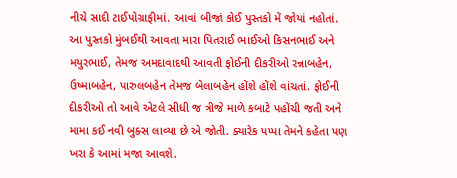નીચે સાદી ટાઈપોગ્રાફીમાં. આવાં બીજાં કોઈ પુસ્તકો મેં જોયાં નહોતાં. આ પુસ્તકો મુંબઈથી આવતા મારા પિતરાઈ ભાઈઓ કિસનભાઈ અને મયુરભાઈ, તેમજ અમદાવાદથી આવતી ફોઈની દીકરીઓ રન્નાબહેન, ઉષ્માબહેન, પારુલબહેન તેમજ બેલાબહેન હોંશે હોંશે વાંચતાં. ફોઈની દીકરીઓ તો આવે એટલે સીધી જ ત્રીજે માળે કબાટે પહોંચી જતી અને મામા કઈ નવી બુક્સ લાવ્યા છે એ જોતી. ક્યારેક પપ્પા તેમને કહેતા પણ ખરા કે આમાં મજા આવશે.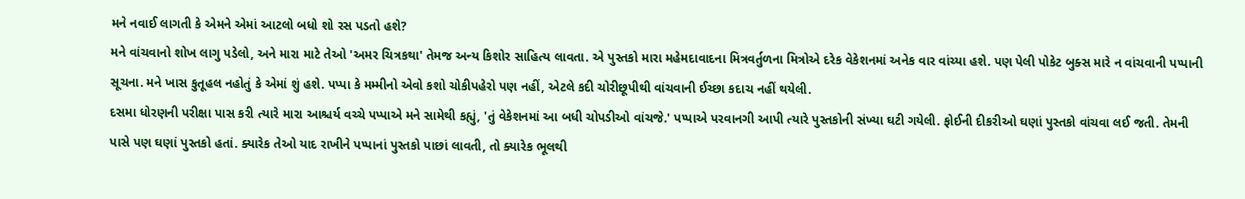મને નવાઈ લાગતી કે એમને એમાં આટલો બધો શો રસ પડતો હશે?
મને વાંચવાનો શોખ લાગુ પડેલો, અને મારા માટે તેઓ 'અમર ચિત્રકથા' તેમજ અન્ય કિશોર સાહિત્ય લાવતા. એ પુસ્તકો મારા મહેમદાવાદના મિત્રવર્તુળના મિત્રોએ દરેક વેકેશનમાં અનેક વાર વાંચ્યા હશે. પણ પેલી પોકેટ બુક્સ મારે ન વાંચવાની પપ્પાની સૂચના. મને ખાસ કુતૂહલ નહોતું કે એમાં શું હશે. પપ્પા કે મમ્મીનો એવો કશો ચોકીપહેરો પણ નહીં, એટલે કદી ચોરીછૂપીથી વાંચવાની ઈચ્છા કદાચ નહીં થયેલી.
દસમા ધોરણની પરીક્ષા પાસ કરી ત્યારે મારા આશ્ચર્ય વચ્ચે પપ્પાએ મને સામેથી કહ્યું, 'તું વેકેશનમાં આ બધી ચોપડીઓ વાંચજે.' પપ્પાએ પરવાનગી આપી ત્યારે પુસ્તકોની સંખ્યા ઘટી ગયેલી. ફોઈની દીકરીઓ ઘણાં પુસ્તકો વાંચવા લઈ જતી. તેમની પાસે પણ ઘણાં પુસ્તકો હતાં. ક્યારેક તેઓ યાદ રાખીને પપ્પાનાં પુસ્તકો પાછાં લાવતી, તો ક્યારેક ભૂલથી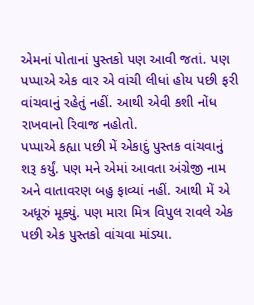એમનાં પોતાનાં પુસ્તકો પણ આવી જતાં. પણ પપ્પાએ એક વાર એ વાંચી લીધાં હોય પછી ફરી વાંચવાનું રહેતું નહીં. આથી એવી કશી નોંધ રાખવાનો રિવાજ નહોતો.
પપ્પાએ કહ્યા પછી મેં એકાદું પુસ્તક વાંચવાનું શરૂ કર્યું. પણ મને એમાં આવતા અંગ્રેજી નામ અને વાતાવરણ બહુ ફાવ્યાં નહીં. આથી મેં એ અધૂરું મૂક્યું. પણ મારા મિત્ર વિપુલ રાવલે એક પછી એક પુસ્તકો વાંચવા માંડ્યા.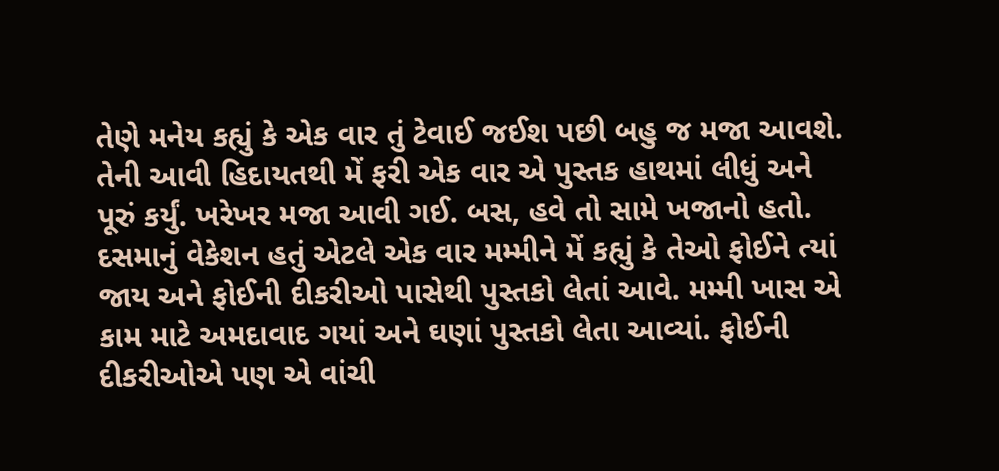તેણે મનેય કહ્યું કે એક વાર તું ટેવાઈ જઈશ પછી બહુ જ મજા આવશે. તેની આવી હિદાયતથી મેં ફરી એક વાર એ પુસ્તક હાથમાં લીધું અને પૂરું કર્યું. ખરેખર મજા આવી ગઈ. બસ, હવે તો સામે ખજાનો હતો.
દસમાનું વેકેશન હતું એટલે એક વાર મમ્મીને મેં કહ્યું કે તેઓ ફોઈને ત્યાં જાય અને ફોઈની દીકરીઓ પાસેથી પુસ્તકો લેતાં આવે. મમ્મી ખાસ એ કામ માટે અમદાવાદ ગયાં અને ઘણાં પુસ્તકો લેતા આવ્યાં. ફોઈની દીકરીઓએ પણ એ વાંચી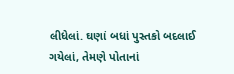લીધેલાં. ઘણાં બધાં પુસ્તકો બદલાઈ ગયેલાં, તેમણે પોતાનાં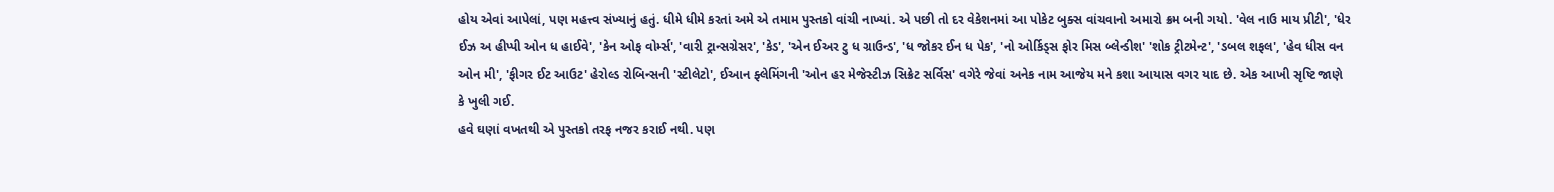હોય એવાં આપેલાં, પણ મહત્ત્વ સંખ્યાનું હતું. ધીમે ધીમે કરતાં અમે એ તમામ પુસ્તકો વાંચી નાખ્યાં. એ પછી તો દર વેકેશનમાં આ પોકેટ બુક્સ વાંચવાનો અમારો ક્રમ બની ગયો. 'વેલ નાઉ માય પ્રીટી', 'ધેર ઈઝ અ હીપ્પી ઓન ધ હાઈવે', 'કેન ઓફ વોર્મ્સ', 'વારી ટ્રાન્સગ્રેસર', 'કેડ', 'એન ઈઅર ટુ ધ ગ્રાઉન્ડ', 'ધ જોકર ઈન ધ પેક', 'નો ઓર્કિડ્સ ફોર મિસ બ્લેન્ડીશ' 'શોક ટ્રીટમેન્ટ', 'ડબલ શફલ', 'હેવ ધીસ વન ઓન મી', 'ફીગર ઈટ આઉટ' હેરોલ્ડ રોબિન્સની 'સ્ટીલેટો', ઈઆન ફ્લેમિંગની 'ઓન હર મેજેસ્ટીઝ સિક્રેટ સર્વિસ' વગેરે જેવાં અનેક નામ આજેય મને કશા આયાસ વગર યાદ છે. એક આખી સૃષ્ટિ જાણે કે ખુલી ગઈ.
હવે ઘણાં વખતથી એ પુસ્તકો તરફ નજર કરાઈ નથી. પણ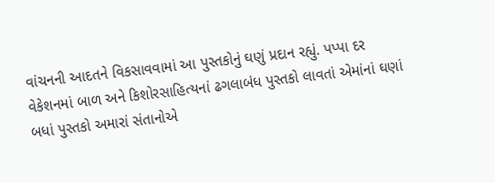વાંચનની આદતને વિકસાવવામાં આ પુસ્તકોનું ઘણું પ્રદાન રહ્યું. પપ્પા દર વેકેશનમાં બાળ અને કિશોરસાહિત્યનાં ઢગલાબંધ પુસ્તકો લાવતાં એમાંનાં ઘણાં બધાં પુસ્તકો અમારાં સંતાનોએ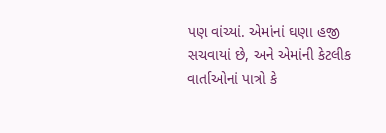પણ વાંચ્યાં. એમાંનાં ઘણા હજી સચવાયાં છે, અને એમાંની કેટલીક વાર્તાઓનાં પાત્રો કે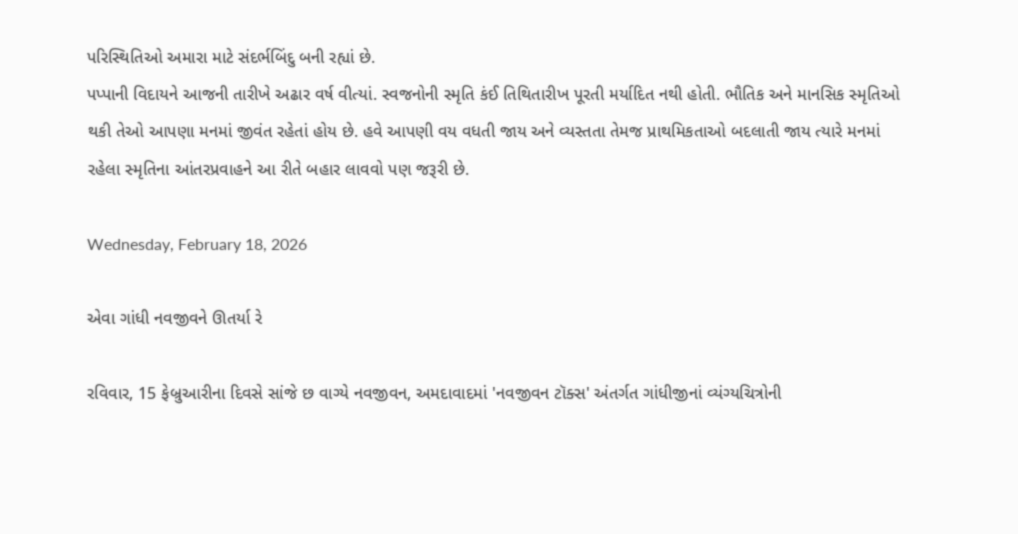પરિસ્થિતિઓ અમારા માટે સંદર્ભબિંદુ બની રહ્યાં છે.
પપ્પાની વિદાયને આજની તારીખે અઢાર વર્ષ વીત્યાં. સ્વજનોની સ્મૃતિ કંઈ તિથિતારીખ પૂરતી મર્યાદિત નથી હોતી. ભૌતિક અને માનસિક સ્મૃતિઓ થકી તેઓ આપણા મનમાં જીવંત રહેતાં હોય છે. હવે આપણી વય વધતી જાય અને વ્યસ્તતા તેમજ પ્રાથમિકતાઓ બદલાતી જાય ત્યારે મનમાં રહેલા સ્મૃતિના આંતરપ્રવાહને આ રીતે બહાર લાવવો પણ જરૂરી છે.

Wednesday, February 18, 2026

એવા ગાંધી નવજીવને ઊતર્યા રે

રવિવાર, 15 ફેબ્રુઆરીના દિવસે સાંજે છ વાગ્યે નવજીવન, અમદાવાદમાં 'નવજીવન ટૉક્સ' અંતર્ગત ગાંધીજીનાં વ્યંગ્યચિત્રોની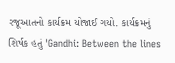રજૂઆતનો કાર્યક્રમ યોજાઈ ગયો. કાર્યક્રમનું શિર્ષક હતું 'Gandhi: Between the lines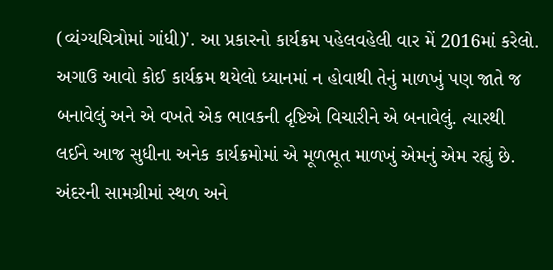(વ્યંગ્યચિત્રોમાં ગાંધી)'. આ પ્રકારનો કાર્યક્રમ પહેલવહેલી વાર મેં 2016માં કરેલો. અગાઉ આવો કોઈ કાર્યક્રમ થયેલો ધ્યાનમાં ન હોવાથી તેનું માળખું પણ જાતે જ બનાવેલું અને એ વખતે એક ભાવકની દૃષ્ટિએ વિચારીને એ બનાવેલું. ત્યારથી લઈને આજ સુધીના અનેક કાર્યક્રમોમાં એ મૂળભૂત માળખું એમનું એમ રહ્યું છે. અંદરની સામગ્રીમાં સ્થળ અને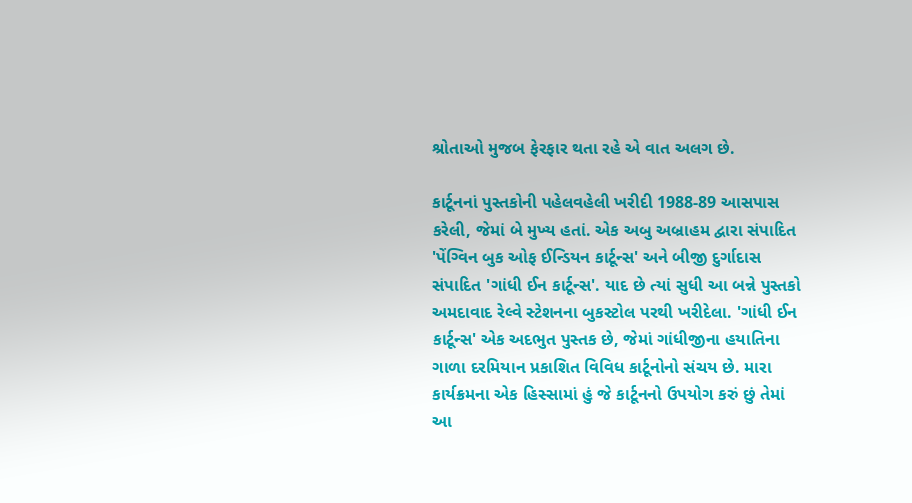શ્રોતાઓ મુજબ ફેરફાર થતા રહે એ વાત અલગ છે.

કાર્ટૂનનાં પુસ્તકોની પહેલવહેલી ખરીદી 1988-89 આસપાસ કરેલી, જેમાં બે મુખ્ય હતાં. એક અબુ અબ્રાહમ દ્વારા સંપાદિત 'પેંગ્વિન બુક ઓફ ઈન્ડિયન કાર્ટૂન્સ' અને બીજી દુર્ગાદાસ સંપાદિત 'ગાંધી ઈન કાર્ટૂન્સ'. યાદ છે ત્યાં સુધી આ બન્ને પુસ્તકો અમદાવાદ રેલ્વે સ્ટેશનના બુકસ્ટોલ પરથી ખરીદેલા. 'ગાંધી ઈન કાર્ટૂન્સ' એક અદભુત પુસ્તક છે, જેમાં ગાંધીજીના હયાતિના ગાળા દરમિયાન પ્રકાશિત વિવિધ કાર્ટૂનોનો સંચય છે. મારા કાર્યક્રમના એક હિસ્સામાં હું જે કાર્ટૂનનો ઉપયોગ કરું છું તેમાં આ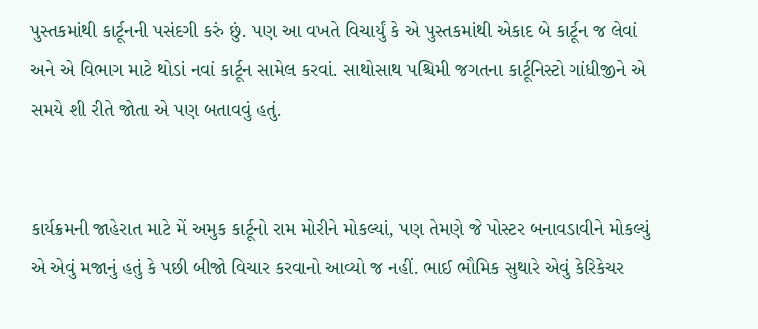પુસ્તકમાંથી કાર્ટૂનની પસંદગી કરું છું. પણ આ વખતે વિચાર્યું કે એ પુસ્તકમાંથી એકાદ બે કાર્ટૂન જ લેવાં અને એ વિભાગ માટે થોડાં નવાં કાર્ટૂન સામેલ કરવાં. સાથોસાથ પશ્ચિમી જગતના કાર્ટૂનિસ્ટો ગાંધીજીને એ સમયે શી રીતે જોતા એ પણ બતાવવું હતું.


કાર્યક્રમની જાહેરાત માટે મેં અમુક કાર્ટૂનો રામ મોરીને મોકલ્યાં, પણ તેમણે જે પોસ્ટર બનાવડાવીને મોકલ્યું એ એવું મજાનું હતું કે પછી બીજો વિચાર કરવાનો આવ્યો જ નહીં. ભાઈ ભૌમિક સુથારે એવું કેરિકેચર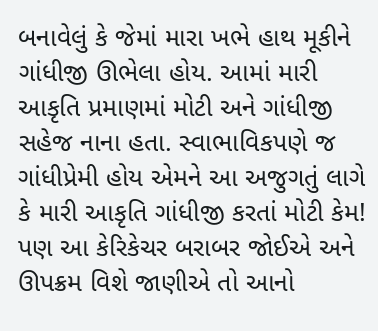બનાવેલું કે જેમાં મારા ખભે હાથ મૂકીને ગાંધીજી ઊભેલા હોય. આમાં મારી આકૃતિ પ્રમાણમાં મોટી અને ગાંધીજી સહેજ નાના હતા. સ્વાભાવિકપણે જ ગાંધીપ્રેમી હોય એમને આ અજુગતું લાગે કે મારી આકૃતિ ગાંધીજી કરતાં મોટી કેમ! પણ આ કેરિકેચર બરાબર જોઈએ અને ઊપક્રમ વિશે જાણીએ તો આનો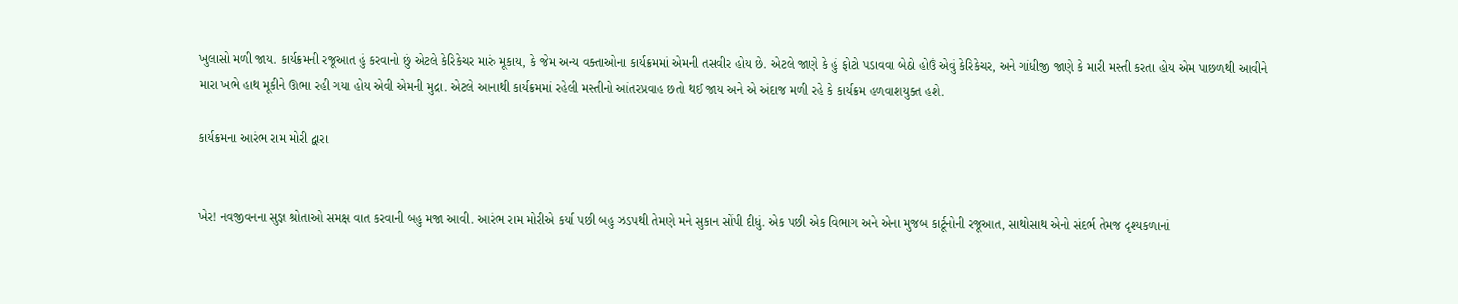ખુલાસો મળી જાય. કાર્યક્રમની રજૂઆત હું કરવાનો છું એટલે કેરિકેચર મારું મૂકાય, કે જેમ અન્ય વક્તાઓના કાર્યક્રમમાં એમની તસવીર હોય છે. એટલે જાણે કે હું ફોટો પડાવવા બેઠો હોઉં એવું કેરિકેચર, અને ગાંધીજી જાણે કે મારી મસ્તી કરતા હોય એમ પાછળથી આવીને મારા ખભે હાથ મૂકીને ઊભા રહી ગયા હોય એવી એમની મુદ્રા. એટલે આનાથી કાર્યક્રમમાં રહેલી મસ્તીનો આંતરપ્રવાહ છતો થઈ જાય અને એ અંદાજ મળી રહે કે કાર્યક્રમ હળવાશયુક્ત હશે.

કાર્યક્રમના આરંભ રામ મોરી દ્વારા


ખેર! નવજીવનના સુજ્ઞ શ્રોતાઓ સમક્ષ વાત કરવાની બહુ મજા આવી. આરંભ રામ મોરીએ કર્યા પછી બહુ ઝડપથી તેમણે મને સુકાન સોંપી દીધું. એક પછી એક વિભાગ અને એના મુજબ કાર્ટૂનોની રજૂઆત, સાથોસાથ એનો સંદર્ભ તેમજ દૃશ્યકળાનાં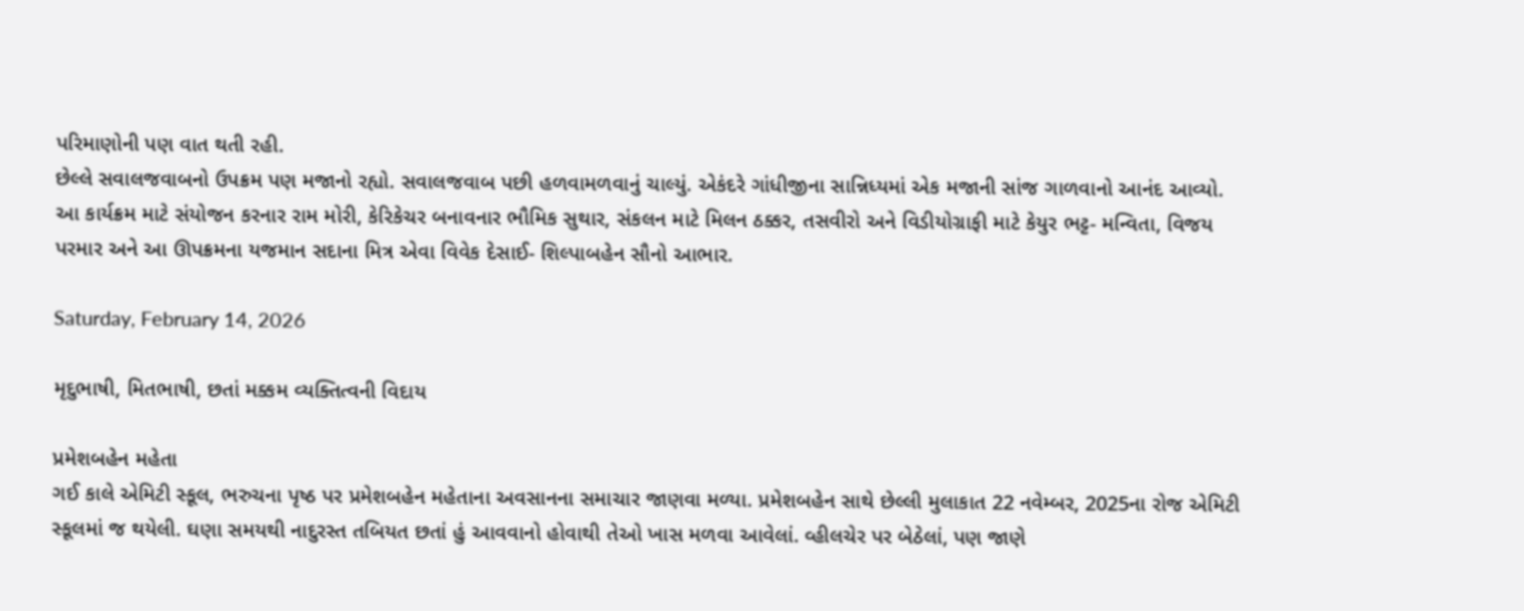પરિમાણોની પણ વાત થતી રહી.
છેલ્લે સવાલજવાબનો ઉપક્રમ પણ મજાનો રહ્યો. સવાલજવાબ પછી હળવામળવાનું ચાલ્યું. એકંદરે ગાંધીજીના સાન્નિધ્યમાં એક મજાની સાંજ ગાળવાનો આનંદ આવ્યો.
આ કાર્યક્રમ માટે સંયોજન કરનાર રામ મોરી, કેરિકેચર બનાવનાર ભૌમિક સુથાર, સંકલન માટે મિલન ઠક્કર, તસવીરો અને વિડીયોગ્રાફી માટે કેયુર ભટ્ટ- મન્વિતા, વિજય પરમાર અને આ ઊપક્રમના યજમાન સદાના મિત્ર એવા વિવેક દેસાઈ- શિલ્પાબહેન સૌનો આભાર.

Saturday, February 14, 2026

મૃદુભાષી, મિતભાષી, છતાં મક્કમ વ્યક્તિત્વની વિદાય

પ્રમેશબહેન મહેતા
ગઈ કાલે એમિટી સ્કૂલ, ભરુચના પૃષ્ઠ પર પ્રમેશબહેન મહેતાના અવસાનના સમાચાર જાણવા મળ્યા. પ્રમેશબહેન સાથે છેલ્લી મુલાકાત 22 નવેમ્બર, 2025ના રોજ એમિટી સ્કૂલમાં જ થયેલી. ઘણા સમયથી નાદુરસ્ત તબિયત છતાં હું આવવાનો હોવાથી તેઓ ખાસ મળવા આવેલાં. વ્હીલચેર પર બેઠેલાં, પણ જાણે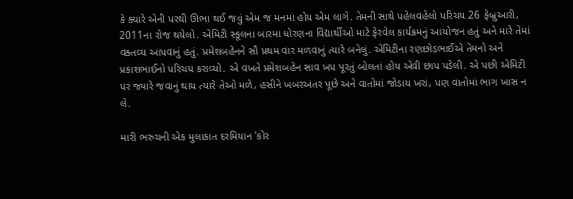કે ક્યારે એની પરથી ઊભા થઈ જવું એમ જ મનમાં હોય એમ લાગે. તેમની સાથે પહેલવહેલો પરિચય 26 ફેબ્રુઆરી, 2011ના રોજ થયેલો. એમિટી સ્કૂલના બારમા ધોરણના વિદ્યાર્થીઓ માટે ફેરવેલ કાર્યક્રમનું આયોજન હતું અને મારે તેમાં વક્તવ્ય આપવાનું હતું. પ્રમેશબહેનને સૌ પ્રથમ વાર મળવાનું ત્યારે બનેલું. એમિટીના રણછોડભાઈએ તેમનો અને પ્રકાશભાઈનો પરિચય કરાવ્યો. એ વખતે પ્રમેશબહેન સાવ ખપ પૂરતું બોલતાં હોય એવી છાપ પડેલી. એ પછી એમિટી પર જ્યારે જવાનું થાય ત્યારે તેઓ મળે, હસીને ખબરઅંતર પૂછે અને વાતોમાં જોડાય ખરાં, પણ વાતોમાં ભાગ ખાસ ન લે.

મારી ભરુચની એક મુલાકાત દરમિયાન 'કોર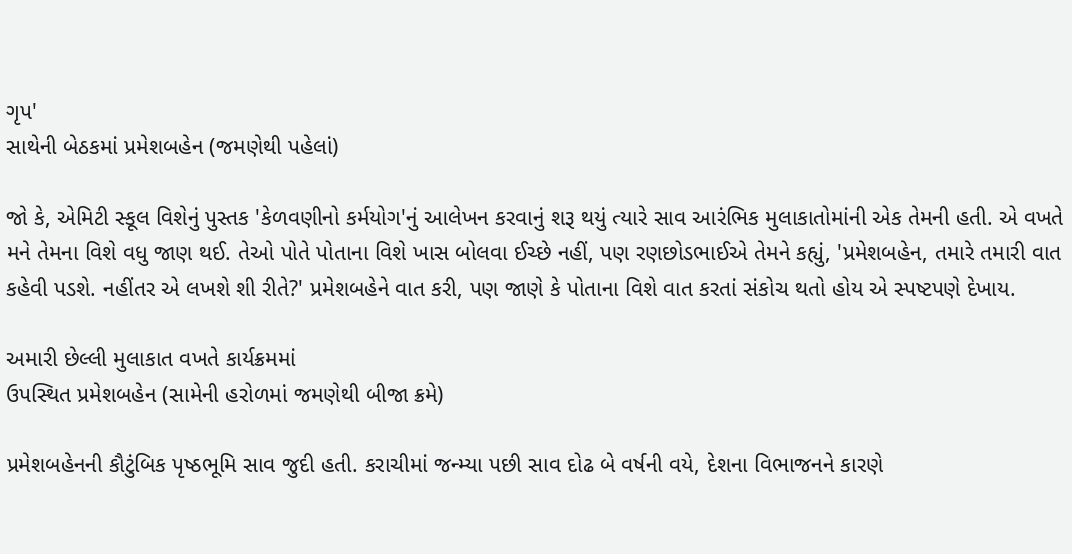ગૃપ'
સાથેની બેઠકમાં પ્રમેશબહેન (જમણેથી પહેલાં)

જો કે, એમિટી સ્કૂલ વિશેનું પુસ્તક 'કેળવણીનો કર્મયોગ'નું આલેખન કરવાનું શરૂ થયું ત્યારે સાવ આરંભિક મુલાકાતોમાંની એક તેમની હતી. એ વખતે મને તેમના વિશે વધુ જાણ થઈ. તેઓ પોતે પોતાના વિશે ખાસ બોલવા ઈચ્છે નહીં, પણ રણછોડભાઈએ તેમને કહ્યું, 'પ્રમેશબહેન, તમારે તમારી વાત કહેવી પડશે. નહીંતર એ લખશે શી રીતે?' પ્રમેશબહેને વાત કરી, પણ જાણે કે પોતાના વિશે વાત કરતાં સંકોચ થતો હોય એ સ્પષ્ટપણે દેખાય.

અમારી છેલ્લી મુલાકાત વખતે કાર્યક્રમમાં
ઉપસ્થિત પ્રમેશબહેન (સામેની હરોળમાં જમણેથી બીજા ક્રમે)

પ્રમેશબહેનની કૌટુંબિક પૃષ્ઠભૂમિ સાવ જુદી હતી. કરાચીમાં જન્મ્યા પછી સાવ દોઢ બે વર્ષની વયે, દેશના વિભાજનને કારણે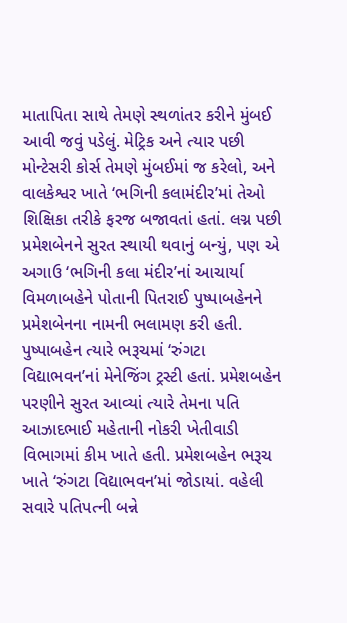માતાપિતા સાથે તેમણે સ્થળાંતર કરીને મુંબઈ આવી જવું પડેલું. મેટ્રિક અને ત્યાર પછી મોન્ટેસરી કોર્સ તેમણે મુંબઈમાં જ કરેલો, અને વાલકેશ્વર ખાતે ‘ભગિની કલામંદીર’માં તેઓ શિક્ષિકા તરીકે ફરજ બજાવતાં હતાં. લગ્ન પછી પ્રમેશબેનને સુરત સ્થાયી થવાનું બન્યું, પણ એ અગાઉ ‘ભગિની કલા મંદીર’નાં આચાર્યા વિમળાબહેને પોતાની પિતરાઈ પુષ્પાબહેનને પ્રમેશબેનના નામની ભલામણ કરી હતી. પુષ્પાબહેન ત્યારે ભરૂચમાં ‘રુંગટા વિદ્યાભવન’નાં મેનેજિંગ ટ્રસ્ટી હતાં. પ્રમેશબહેન પરણીને સુરત આવ્યાં ત્યારે તેમના પતિ આઝાદભાઈ મહેતાની નોકરી ખેતીવાડી વિભાગમાં કીમ ખાતે હતી. પ્રમેશબહેન ભરૂચ ખાતે ‘રુંગટા વિદ્યાભવન’માં જોડાયાં. વહેલી સવારે પતિપત્ની બન્ને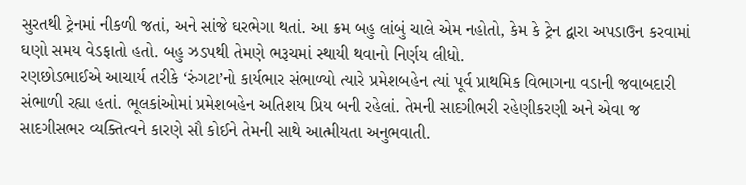સુરતથી ટ્રેનમાં નીકળી જતાં, અને સાંજે ઘરભેગા થતાં. આ ક્રમ બહુ લાંબું ચાલે એમ નહોતો, કેમ કે ટ્રેન દ્વારા અપડાઉન કરવામાં ઘણો સમય વેડફાતો હતો. બહુ ઝડપથી તેમણે ભરૂચમાં સ્થાયી થવાનો નિર્ણય લીધો.
રણછોડભાઈએ આચાર્ય તરીકે ‘રુંગટા’નો કાર્યભાર સંભાળ્યો ત્યારે પ્રમેશબહેન ત્યાં પૂર્વ પ્રાથમિક વિભાગના વડાની જવાબદારી સંભાળી રહ્યા હતાં. ભૂલકાંઓમાં પ્રમેશબહેન અતિશય પ્રિય બની રહેલાં. તેમની સાદગીભરી રહેણીકરણી અને એવા જ સાદગીસભર વ્યક્તિત્વને કારણે સૌ કોઈને તેમની સાથે આત્મીયતા અનુભવાતી.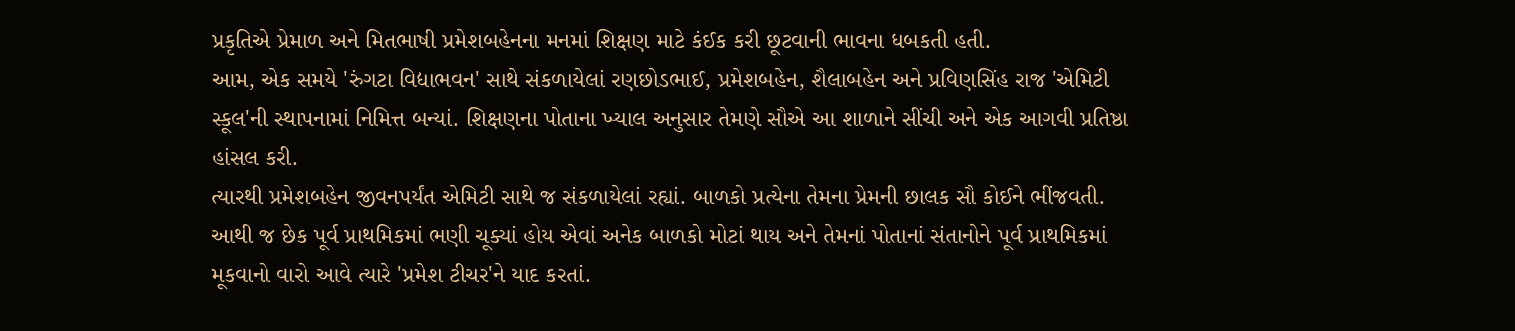પ્રકૃતિએ પ્રેમાળ અને મિતભાષી પ્રમેશબહેનના મનમાં શિક્ષણ માટે કંઈક કરી છૂટવાની ભાવના ધબકતી હતી.
આમ, એક સમયે 'રુંગટા વિદ્યાભવન' સાથે સંકળાયેલાં રણછોડભાઈ, પ્રમેશબહેન, શૈલાબહેન અને પ્રવિણસિંહ રાજ 'એમિટી સ્કૂલ'ની સ્થાપનામાં નિમિત્ત બન્યાં. શિક્ષણના પોતાના ખ્યાલ અનુસાર તેમણે સૌએ આ શાળાને સીંચી અને એક આગવી પ્રતિષ્ઠા હાંસલ કરી.
ત્યારથી પ્રમેશબહેન જીવનપર્યંત એમિટી સાથે જ સંકળાયેલાં રહ્યાં. બાળકો પ્રત્યેના તેમના પ્રેમની છાલક સૌ કોઈને ભીંજવતી. આથી જ છેક પૂર્વ પ્રાથમિકમાં ભણી ચૂક્યાં હોય એવાં અનેક બાળકો મોટાં થાય અને તેમનાં પોતાનાં સંતાનોને પૂર્વ પ્રાથમિકમાં મૂકવાનો વારો આવે ત્યારે 'પ્રમેશ ટીચર'ને યાદ કરતાં.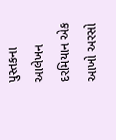પુસ્તકના આલેખન દરમિયાન એક આખો અરસો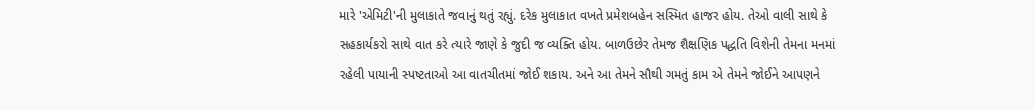મારે 'એમિટી'ની મુલાકાતે જવાનું થતું રહ્યું. દરેક મુલાકાત વખતે પ્રમેશબહેન સસ્મિત હાજર હોય. તેઓ વાલી સાથે કે સહકાર્યકરો સાથે વાત કરે ત્યારે જાણે કે જુદી જ વ્યક્તિ હોય. બાળઉછેર તેમજ શૈક્ષણિક પદ્ધતિ વિશેની તેમના મનમાં રહેલી પાયાની સ્પષ્ટતાઓ આ વાતચીતમાં જોઈ શકાય. અને આ તેમને સૌથી ગમતું કામ એ તેમને જોઈને આપણને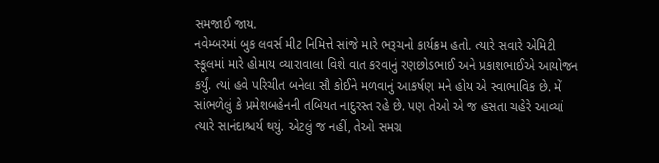સમજાઈ જાય.
નવેમ્બરમાં બુક લવર્સ મીટ નિમિત્તે સાંજે મારે ભરૂચનો કાર્યક્રમ હતો. ત્યારે સવારે એમિટી સ્કૂલમાં મારે હોમાય વ્યારાવાલા વિશે વાત કરવાનું રણછોડભાઈ અને પ્રકાશભાઈએ આયોજન કર્યું. ત્યાં હવે પરિચીત બનેલા સૌ કોઈને મળવાનું આકર્ષણ મને હોય એ સ્વાભાવિક છે. મેં સાંભળેલું કે પ્રમેશબહેનની તબિયત નાદુરસ્ત રહે છે. પણ તેઓ એ જ હસતા ચહેરે આવ્યાં ત્યારે સાનંદાશ્ચર્ય થયું. એટલું જ નહીં, તેઓ સમગ્ર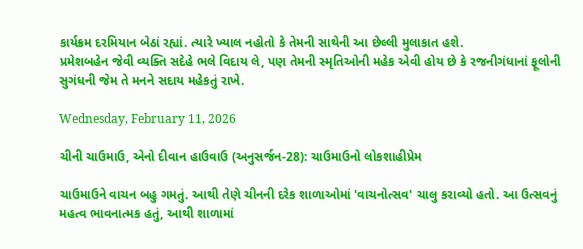કાર્યક્રમ દરમિયાન બેઠાં રહ્યાં. ત્યારે ખ્યાલ નહોતો કે તેમની સાથેની આ છેલ્લી મુલાકાત હશે.
પ્રમેશબહેન જેવી વ્યક્તિ સદેહે ભલે વિદાય લે, પણ તેમની સ્મૃતિઓની મહેક એવી હોય છે કે રજનીગંધાનાં ફૂલોની સુગંધની જેમ તે મનને સદાય મહેકતું રાખે.

Wednesday, February 11, 2026

ચીની ચાઉમાઉ, એનો દીવાન હાઉવાઉ (અનુસર્જન-28): ચાઉમાઉનો લોકશાહીપ્રેમ

ચાઉમાઉને વાચન બહુ ગમતું. આથી તેણે ચીનની દરેક શાળાઓમાં 'વાચનોત્સવ' ચાલુ કરાવ્યો હતો. આ ઉત્સવનું મહત્વ ભાવનાત્મક હતું, આથી શાળામાં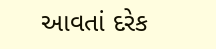આવતાં દરેક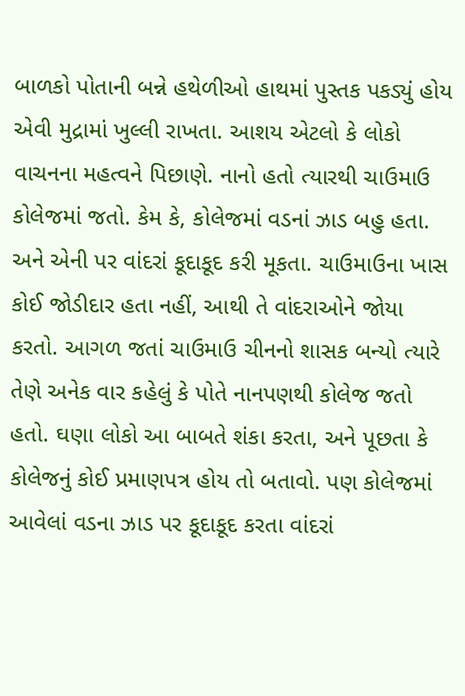બાળકો પોતાની બન્ને હથેળીઓ હાથમાં પુસ્તક પકડ્યું હોય એવી મુદ્રામાં ખુલ્લી રાખતા. આશય એટલો કે લોકો વાચનના મહત્વને પિછાણે. નાનો હતો ત્યારથી ચાઉમાઉ કોલેજમાં જતો. કેમ કે, કોલેજમાં વડનાં ઝાડ બહુ હતા. અને એની પર વાંદરાં કૂદાકૂદ કરી મૂકતા. ચાઉમાઉના ખાસ કોઈ જોડીદાર હતા નહીં, આથી તે વાંદરાઓને જોયા કરતો. આગળ જતાં ચાઉમાઉ ચીનનો શાસક બન્યો ત્યારે તેણે અનેક વાર કહેલું કે પોતે નાનપણથી કોલેજ જતો હતો. ઘણા લોકો આ બાબતે શંકા કરતા, અને પૂછતા કે કોલેજનું કોઈ પ્રમાણપત્ર હોય તો બતાવો. પણ કોલેજમાં આવેલાં વડના ઝાડ પર કૂદાકૂદ કરતા વાંદરાં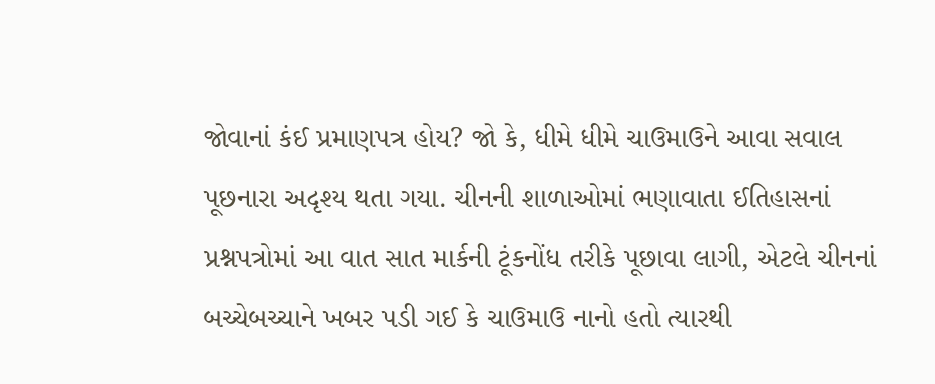જોવાનાં કંઈ પ્રમાણપત્ર હોય? જો કે, ધીમે ધીમે ચાઉમાઉને આવા સવાલ પૂછનારા અદૃશ્ય થતા ગયા. ચીનની શાળાઓમાં ભણાવાતા ઈતિહાસનાં પ્રશ્નપત્રોમાં આ વાત સાત માર્કની ટૂંકનોંધ તરીકે પૂછાવા લાગી, એટલે ચીનનાં બચ્ચેબચ્ચાને ખબર પડી ગઈ કે ચાઉમાઉ નાનો હતો ત્યારથી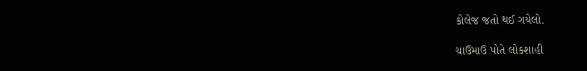કોલેજ જતો થઈ ગયેલો.

ચાઉમાઉ પોતે લોકશાહી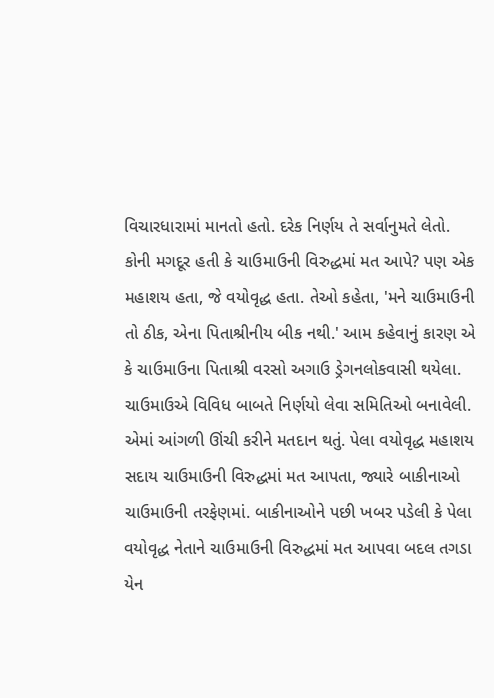વિચારધારામાં માનતો હતો. દરેક નિર્ણય તે સર્વાનુમતે લેતો. કોની મગદૂર હતી કે ચાઉમાઉની વિરુદ્ધમાં મત આપે? પણ એક મહાશય હતા, જે વયોવૃદ્ધ હતા. તેઓ કહેતા, 'મને ચાઉમાઉની તો ઠીક, એના પિતાશ્રીનીય બીક નથી.' આમ કહેવાનું કારણ એ કે ચાઉમાઉના પિતાશ્રી વરસો અગાઉ ડ્રેગનલોકવાસી થયેલા. ચાઉમાઉએ વિવિધ બાબતે નિર્ણયો લેવા સમિતિઓ બનાવેલી. એમાં આંગળી ઊંચી કરીને મતદાન થતું. પેલા વયોવૃદ્ધ મહાશય સદાય ચાઉમાઉની વિરુદ્ધમાં મત આપતા, જ્યારે બાકીનાઓ ચાઉમાઉની તરફેણમાં. બાકીનાઓને પછી ખબર પડેલી કે પેલા વયોવૃદ્ધ નેતાને ચાઉમાઉની વિરુદ્ધમાં મત આપવા બદલ તગડા યેન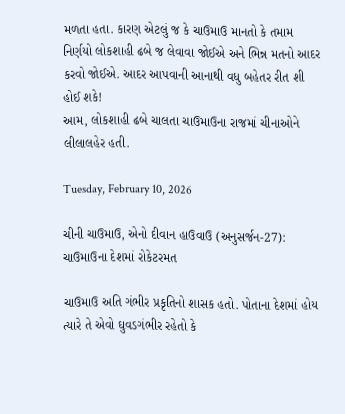મળતા હતા. કારણ એટલું જ કે ચાઉમાઉ માનતો કે તમામ નિર્ણયો લોકશાહી ઢબે જ લેવાવા જોઈએ અને ભિન્ન મતનો આદર કરવો જોઈએ. આદર આપવાની આનાથી વધુ બહેતર રીત શી હોઈ શકે!
આમ, લોકશાહી ઢબે ચાલતા ચાઉમાઉના રાજમાં ચીનાઓને લીલાલહેર હતી.

Tuesday, February 10, 2026

ચીની ચાઉમાઉ, એનો દીવાન હાઉવાઉ (અનુસર્જન-27): ચાઉમાઉના દેશમાં રોકેટરમત

ચાઉમાઉ અતિ ગંભીર પ્રકૃતિનો શાસક હતો. પોતાના દેશમાં હોય ત્યારે તે એવો ઘુવડગંભીર રહેતો કે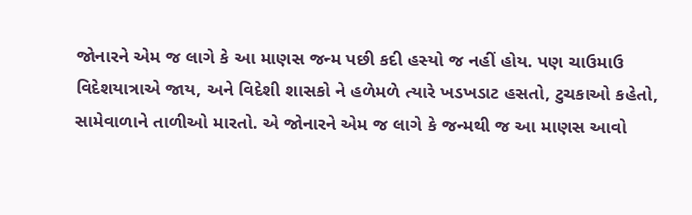જોનારને એમ જ લાગે કે આ માણસ જન્મ પછી કદી હસ્યો જ નહીં હોય. પણ ચાઉમાઉ વિદેશયાત્રાએ જાય, અને વિદેશી શાસકો ને હળેમળે ત્યારે ખડખડાટ હસતો, ટુચકાઓ કહેતો, સામેવાળાને તાળીઓ મારતો. એ જોનારને એમ જ લાગે કે જન્મથી જ આ માણસ આવો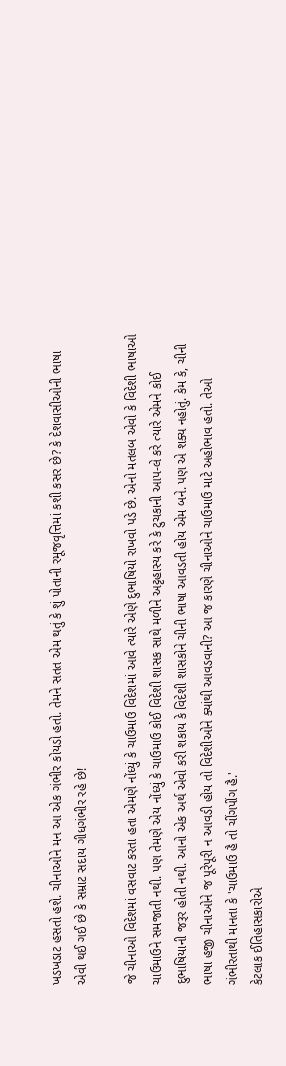ખડખડાટ હસતો હશે. ચીનાઓને મન આ એક ગંભીર કોયડો હતો. તેમને સતત એમ થતું કે શું પોતાની રમૂજવૃત્તિમાં કશી કસર છે? કે દેશવાસીઓની ભાષા એવી થઈ ગઈ છે કે સમ્રાટ સદાય ગીધગંભીર રહે છે!

જે ચીનાઓ વિદેશમાં વસવાટ કરતા હતા એમણે નોંધ્યું કે ચાઉમાઉ વિદેશમાં આવે ત્યારે એણે દુભાષિયો રાખવો પડે છે. એનો મતલબ એવો કે વિદેશી ભાષાઓ ચાઉમાઉને સમજાતી નથી. પણ તેમણે એય નોંધ્યું કે ચાઉમાઉ કોઈ વિદેશી શાસક સાથે મળીને અટ્ટહાસ્ય કરે કે ટુચકાની આપ-લે કરે ત્યારે એમને કોઈ દુભાષિયાની જરૂર હોતી નથી. આનો એક અર્થ એવો કરી શકાય કે વિદેશી શાસકોને ચીની ભાષા આવડતી હોય એમ બને. પણ એ શક્ય નહોતું. કેમ કે, ચીની ભાષા હજી ચીનાઓને જ પૂરેપૂરી ન આવડી હોય તો વિદેશીઓને ક્યાંથી આવડવાની? આ જ કારણે ચીનાઓને ચાઉમાઉ માટે અહોભાવ હતો. તેઓ ગંભીરતાથી માનતા કે 'ચાઉમાઉ હૈ તો ચીંગપીંગ હૈ.'
કેટલાક ઈતિહાસકારોએ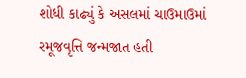શોધી કાઢ્યું કે અસલમાં ચાઉમાઉમાં રમૂજવૃત્તિ જન્મજાત હતી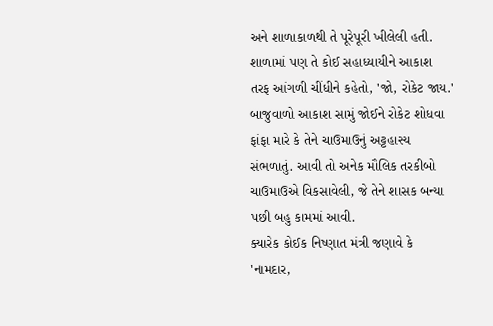અને શાળાકાળથી તે પૂરેપૂરી ખીલેલી હતી. શાળામાં પણ તે કોઈ સહાધ્યાયીને આકાશ તરફ આંગળી ચીંધીને કહેતો, 'જો, રોકેટ જાય.' બાજુવાળો આકાશ સામું જોઈને રોકેટ શોધવા ફાંફા મારે કે તેને ચાઉમાઉનું અટ્ટહાસ્ય સંભળાતું. આવી તો અનેક મૌલિક તરકીબો ચાઉમાઉએ વિકસાવેલી, જે તેને શાસક બન્યા પછી બહુ કામમાં આવી.
ક્યારેક કોઈક નિષ્ણાત મંત્રી જણાવે કે 'નામદાર,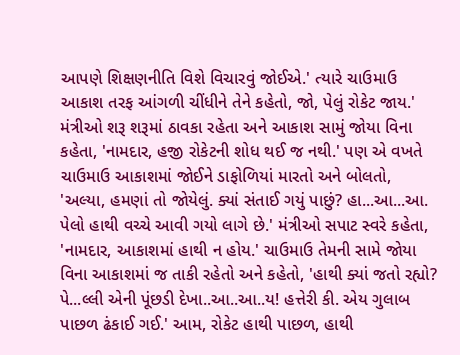આપણે શિક્ષણનીતિ વિશે વિચારવું જોઈએ.' ત્યારે ચાઉમાઉ આકાશ તરફ આંગળી ચીંધીને તેને કહેતો, જો, પેલું રોકેટ જાય.' મંત્રીઓ શરૂ શરૂમાં ઠાવકા રહેતા અને આકાશ સામું જોયા વિના કહેતા, 'નામદાર, હજી રોકેટની શોધ થઈ જ નથી.' પણ એ વખતે ચાઉમાઉ આકાશમાં જોઈને ડાફોળિયાં મારતો અને બોલતો, 'અલ્યા, હમણાં તો જોયેલું. ક્યાં સંતાઈ ગયું પાછું? હા...આ...આ. પેલો હાથી વચ્ચે આવી ગયો લાગે છે.' મંત્રીઓ સપાટ સ્વરે કહેતા, 'નામદાર, આકાશમાં હાથી ન હોય.' ચાઉમાઉ તેમની સામે જોયા વિના આકાશમાં જ તાકી રહેતો અને કહેતો, 'હાથી ક્યાં જતો રહ્યો? પે...લ્લી એની પૂંછડી દેખા..આ..આ..ય! હત્તેરી કી. એય ગુલાબ પાછળ ઢંકાઈ ગઈ.' આમ, રોકેટ હાથી પાછળ, હાથી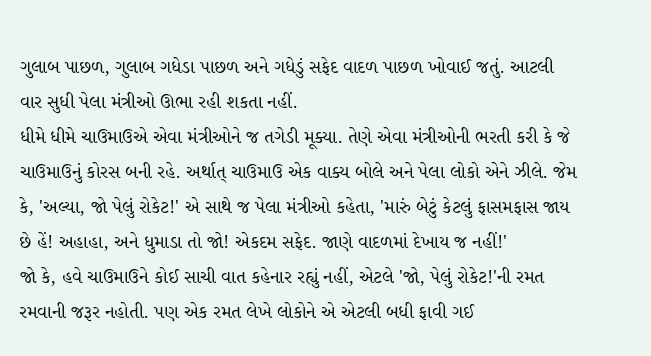ગુલાબ પાછળ, ગુલાબ ગધેડા પાછળ અને ગધેડું સફેદ વાદળ પાછળ ખોવાઈ જતું. આટલી વાર સુધી પેલા મંત્રીઓ ઊભા રહી શકતા નહીં.
ધીમે ધીમે ચાઉમાઉએ એવા મંત્રીઓને જ તગેડી મૂક્યા. તેણે એવા મંત્રીઓની ભરતી કરી કે જે ચાઉમાઉનું કોરસ બની રહે. અર્થાત્ ચાઉમાઉ એક વાક્ય બોલે અને પેલા લોકો એને ઝીલે. જેમ કે, 'અલ્યા, જો પેલું રોકેટ!' એ સાથે જ પેલા મંત્રીઓ કહેતા, 'મારું બેટું કેટલું ફાસમફાસ જાય છે હેં! અહાહા, અને ધુમાડા તો જો! એકદમ સફેદ. જાણે વાદળમાં દેખાય જ નહીં!'
જો કે, હવે ચાઉમાઉને કોઈ સાચી વાત કહેનાર રહ્યું નહીં, એટલે 'જો, પેલું રોકેટ!'ની રમત રમવાની જરૂર નહોતી. પણ એક રમત લેખે લોકોને એ એટલી બધી ફાવી ગઈ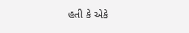હતી કે એકે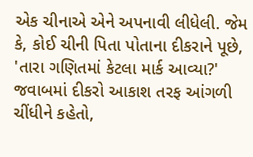એક ચીનાએ એને અપનાવી લીધેલી. જેમ કે, કોઈ ચીની પિતા પોતાના દીકરાને પૂછે, 'તારા ગણિતમાં કેટલા માર્ક આવ્યા?' જવાબમાં દીકરો આકાશ તરફ આંગળી ચીંધીને કહેતો,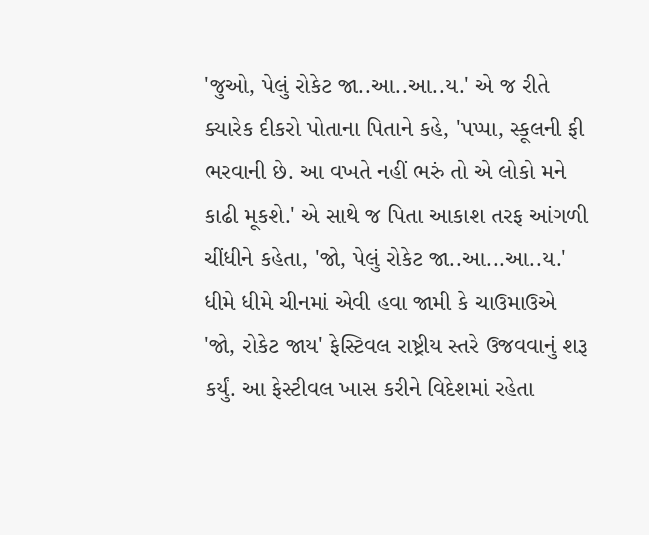'જુઓ, પેલું રોકેટ જા..આ..આ..ય.' એ જ રીતે ક્યારેક દીકરો પોતાના પિતાને કહે, 'પપ્પા, સ્કૂલની ફી ભરવાની છે. આ વખતે નહીં ભરું તો એ લોકો મને કાઢી મૂકશે.' એ સાથે જ પિતા આકાશ તરફ આંગળી ચીંધીને કહેતા, 'જો, પેલું રોકેટ જા..આ...આ..ય.'
ધીમે ધીમે ચીનમાં એવી હવા જામી કે ચાઉમાઉએ 'જો, રોકેટ જાય' ફેસ્ટિવલ રાષ્ટ્રીય સ્તરે ઉજવવાનું શરૂ કર્યું. આ ફેસ્ટીવલ ખાસ કરીને વિદેશમાં રહેતા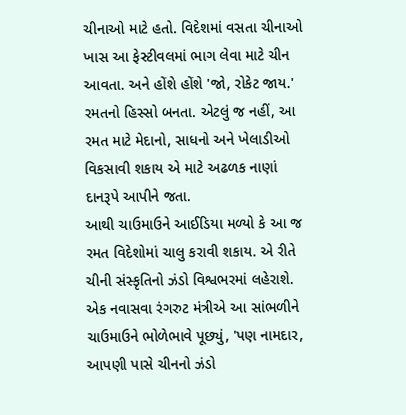ચીનાઓ માટે હતો. વિદેશમાં વસતા ચીનાઓ ખાસ આ ફેસ્ટીવલમાં ભાગ લેવા માટે ચીન આવતા. અને હોંશે હોંશે 'જો, રોકેટ જાય.' રમતનો હિસ્સો બનતા. એટલું જ નહીં, આ રમત માટે મેદાનો, સાધનો અને ખેલાડીઓ વિકસાવી શકાય એ માટે અઢળક નાણાં દાનરૂપે આપીને જતા.
આથી ચાઉમાઉને આઈડિયા મળ્યો કે આ જ રમત વિદેશોમાં ચાલુ કરાવી શકાય. એ રીતે ચીની સંસ્કૃતિનો ઝંડો વિશ્વભરમાં લહેરાશે. એક નવાસવા રંગરુટ મંત્રીએ આ સાંભળીને ચાઉમાઉને ભોળેભાવે પૂછ્યું, 'પણ નામદાર, આપણી પાસે ચીનનો ઝંડો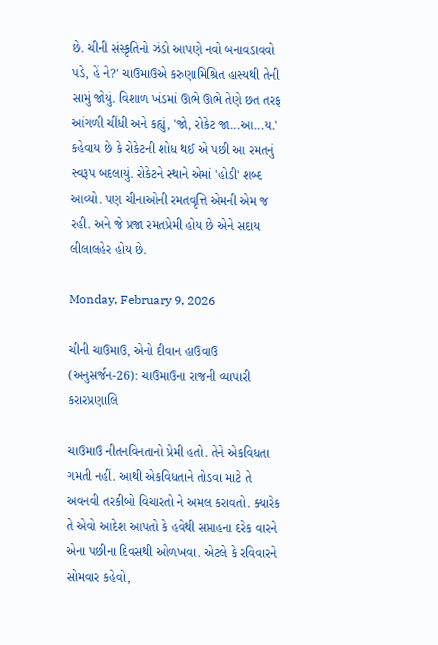છે. ચીની સંસ્કૃતિનો ઝંડો આપણે નવો બનાવડાવવો પડે, હેં ને?' ચાઉમાઉએ કરુણામિશ્રિત હાસ્યથી તેની સામું જોયું. વિશાળ ખંડમાં ઊભે ઊભે તેણે છત તરફ આંગળી ચીંધી અને કહ્યું, 'જો, રોકેટ જા...આ...ય.'
કહેવાય છે કે રોકેટની શોધ થઈ એ પછી આ રમતનું સ્વરૂપ બદલાયું. રોકેટને સ્થાને એમાં 'હોડી' શબ્દ આવ્યો. પણ ચીનાઓની રમતવૃત્તિ એમની એમ જ રહી. અને જે પ્રજા રમતપ્રેમી હોય છે એને સદાય લીલાલહેર હોય છે.

Monday, February 9, 2026

ચીની ચાઉમાઉ, એનો દીવાન હાઉવાઉ (અનુસર્જન-26): ચાઉમાઉના રાજની વ્યાપારી કરારપ્રણાલિ

ચાઉમાઉ નીતનવિનતાનો પ્રેમી હતો. તેને એકવિધતા ગમતી નહીં. આથી એકવિધતાને તોડવા માટે તે અવનવી તરકીબો વિચારતો ને અમલ કરાવતો. ક્યારેક તે એવો આદેશ આપતો કે હવેથી સપ્તાહના દરેક વારને એના પછીના દિવસથી ઓળખવા. એટલે કે રવિવારને સોમવાર કહેવો,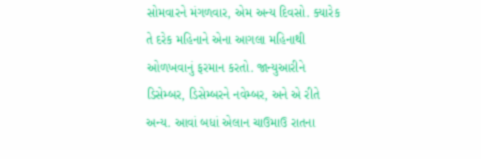સોમવારને મંગળવાર, એમ અન્ય દિવસો. ક્યારેક તે દરેક મહિનાને એના આગલા મહિનાથી ઓળખવાનું ફરમાન કરતો. જાન્યુઆરીને ડિસેમ્બર, ડિસેમ્બરને નવેમ્બર, અને એ રીતે અન્ય. આવાં બધાં એલાન ચાઉમાઉ રાતના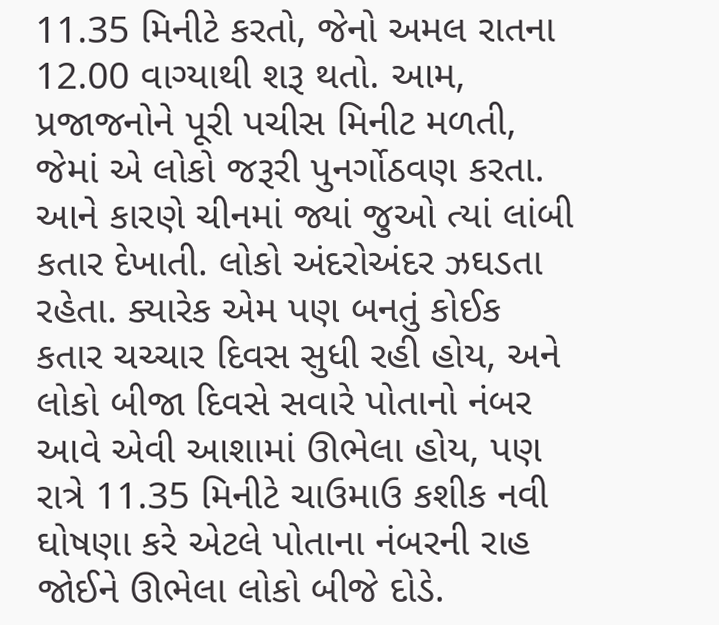11.35 મિનીટે કરતો, જેનો અમલ રાતના 12.00 વાગ્યાથી શરૂ થતો. આમ, પ્રજાજનોને પૂરી પચીસ મિનીટ મળતી, જેમાં એ લોકો જરૂરી પુનર્ગોઠવણ કરતા. આને કારણે ચીનમાં જ્યાં જુઓ ત્યાં લાંબી કતાર દેખાતી. લોકો અંદરોઅંદર ઝઘડતા રહેતા. ક્યારેક એમ પણ બનતું કોઈક કતાર ચચ્ચાર દિવસ સુધી રહી હોય, અને લોકો બીજા દિવસે સવારે પોતાનો નંબર આવે એવી આશામાં ઊભેલા હોય, પણ રાત્રે 11.35 મિનીટે ચાઉમાઉ કશીક નવી ઘોષણા કરે એટલે પોતાના નંબરની રાહ જોઈને ઊભેલા લોકો બીજે દોડે.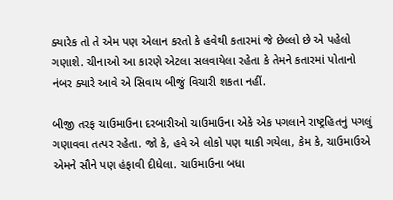ક્યારેક તો તે એમ પણ એલાન કરતો કે હવેથી કતારમાં જે છેલ્લો છે એ પહેલો ગણાશે. ચીનાઓ આ કારણે એટલા સલવાયેલા રહેતા કે તેમને કતારમાં પોતાનો નંબર ક્યારે આવે એ સિવાય બીજું વિચારી શકતા નહીં.

બીજી તરફ ચાઉમાઉના દરબારીઓ ચાઉમાઉના એકે એક પગલાને રાષ્ટ્રહિતનું પગલું ગણાવવા તત્પર રહેતા. જો કે, હવે એ લોકો પણ થાકી ગયેલા, કેમ કે, ચાઉમાઉએ એમને સૌને પણ હંફાવી દીધેલા. ચાઉમાઉના બધા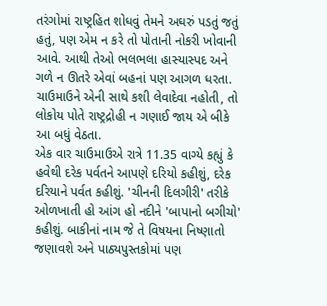તરંગોમાં રાષ્ટ્રહિત શોધવું તેમને અઘરું પડતું જતું હતું, પણ એમ ન કરે તો પોતાની નોકરી ખોવાની આવે. આથી તેઓ ભલભલા હાસ્યાસ્પદ અને ગળે ન ઊતરે એવાં બહનાં પણ આગળ ધરતા. ચાઉમાઉને એની સાથે કશી લેવાદેવા નહોતી, તો લોકોય પોતે રાષ્ટ્રદ્રોહી ન ગણાઈ જાય એ બીકે આ બધું વેઠતા.
એક વાર ચાઉમાઉએ રાત્રે 11.35 વાગ્યે કહ્યું કે હવેથી દરેક પર્વતને આપણે દરિયો કહીશું, દરેક દરિયાને પર્વત કહીશું. 'ચીનની દિલગીરી' તરીકે ઓળખાતી હો આંગ હો નદીને 'બાપાનો બગીચો' કહીશું. બાકીનાં નામ જે તે વિષયના નિષ્ણાતો જણાવશે અને પાઠ્યપુસ્તકોમાં પણ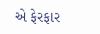એ ફેરફાર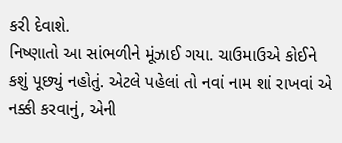કરી દેવાશે.
નિષ્ણાતો આ સાંભળીને મૂંઝાઈ ગયા. ચાઉમાઉએ કોઈને કશું પૂછ્યું નહોતું. એટલે પહેલાં તો નવાં નામ શાં રાખવાં એ નક્કી કરવાનું, એની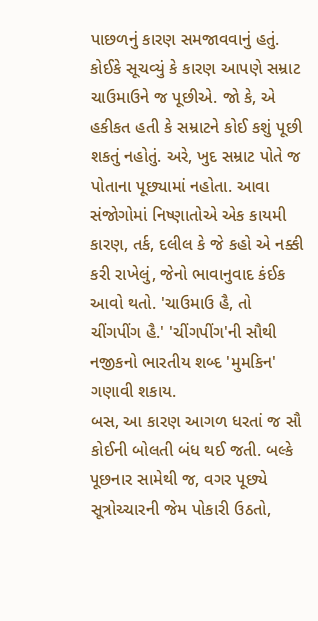પાછળનું કારણ સમજાવવાનું હતું. કોઈકે સૂચવ્યું કે કારણ આપણે સમ્રાટ ચાઉમાઉને જ પૂછીએ. જો કે, એ હકીકત હતી કે સમ્રાટને કોઈ કશું પૂછી શકતું નહોતું. અરે, ખુદ સમ્રાટ પોતે જ પોતાના પૂછ્યામાં નહોતા. આવા સંજોગોમાં નિષ્ણાતોએ એક કાયમી કારણ, તર્ક, દલીલ કે જે કહો એ નક્કી કરી રાખેલું, જેનો ભાવાનુવાદ કંઈક આવો થતો. 'ચાઉમાઉ હૈ, તો ચીંગપીંગ હૈ.' 'ચીંગપીંગ'ની સૌથી નજીકનો ભારતીય શબ્દ 'મુમકિન' ગણાવી શકાય.
બસ, આ કારણ આગળ ધરતાં જ સૌ કોઈની બોલતી બંધ થઈ જતી. બલ્કે પૂછનાર સામેથી જ, વગર પૂછ્યે સૂત્રોચ્ચારની જેમ પોકારી ઉઠતો,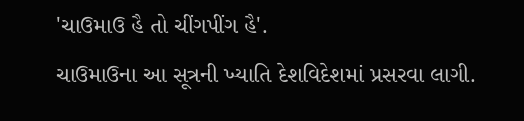'ચાઉમાઉ હૈ તો ચીંગપીંગ હૈ'.
ચાઉમાઉના આ સૂત્રની ખ્યાતિ દેશવિદેશમાં પ્રસરવા લાગી.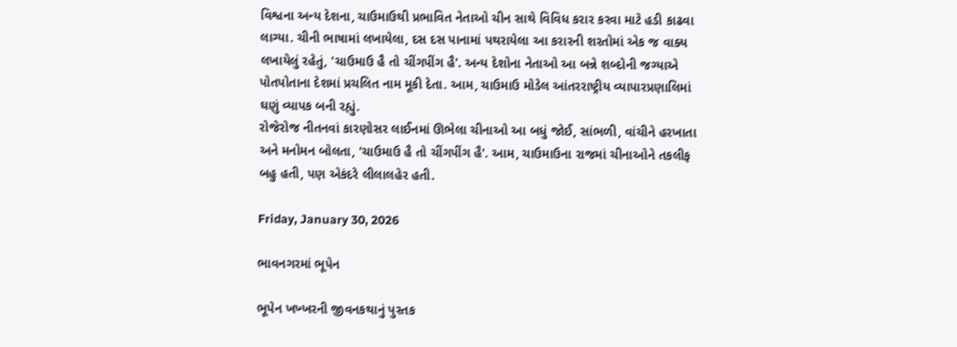વિશ્વના અન્ય દેશના, ચાઉમાઉથી પ્રભાવિત નેતાઓ ચીન સાથે વિવિધ કરાર કરવા માટે હડી કાઢવા લાગ્યા. ચીની ભાષામાં લખાયેલા, દસ દસ પાનામાં પથરાયેલા આ કરારની શરતોમાં એક જ વાક્ય લખાયેલું રહેતું, 'ચાઉમાઉ હૈ તો ચીંગપીંગ હૈ'. અન્ય દેશોના નેતાઓ આ બન્ને શબ્દોની જગ્યાએ પોતપોતાના દેશમાં પ્રચલિત નામ મૂકી દેતા. આમ, ચાઉમાઉ મોડેલ આંતરરાષ્ટ્રીય વ્યાપારપ્રણાલિમાં ઘણું વ્યાપક બની રહ્યું.
રોજેરોજ નીતનવાં કારણોસર લાઈનમાં ઊભેલા ચીનાઓ આ બધું જોઈ, સાંભળી, વાંચીને હરખાતા અને મનોમન બોલતા, 'ચાઉમાઉ હૈ તો ચીંગપીંગ હૈ'. આમ, ચાઉમાઉના રાજમાં ચીનાઓને તકલીફ બહુ હતી, પણ એકંદરે લીલાલહેર હતી.

Friday, January 30, 2026

ભાવનગરમાં ભૂપેન

ભૂપેન ખખ્ખરની જીવનકથાનું પુસ્તક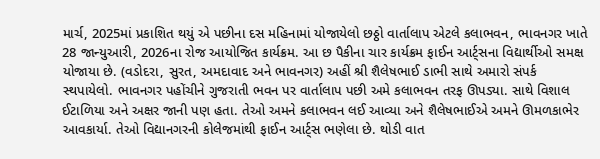માર્ચ, 2025માં પ્રકાશિત થયું એ પછીના દસ મહિનામાં યોજાયેલો છઠ્ઠો વાર્તાલાપ એટલે કલાભવન, ભાવનગર ખાતે 28 જાન્યુઆરી, 2026ના રોજ આયોજિત કાર્યક્રમ. આ છ પૈકીના ચાર કાર્યક્રમ ફાઈન આર્ટ્સના વિદ્યાર્થીઓ સમક્ષ યોજાયા છે. (વડોદરા, સુરત, અમદાવાદ અને ભાવનગર) અહીં શ્રી શૈલેષભાઈ ડાભી સાથે અમારો સંપર્ક સ્થપાયેલો. ભાવનગર પહોંચીને ગુજરાતી ભવન પર વાર્તાલાપ પછી અમે કલાભવન તરફ ઊપડ્યા. સાથે વિશાલ ઈટાળિયા અને અક્ષર જાની પણ હતા. તેઓ અમને કલાભવન લઈ આવ્યા અને શૈલેષભાઈએ અમને ઊમળકાભેર આવકાર્યા. તેઓ વિદ્યાનગરની કોલેજમાંથી ફાઈન આર્ટ્સ ભણેલા છે. થોડી વાત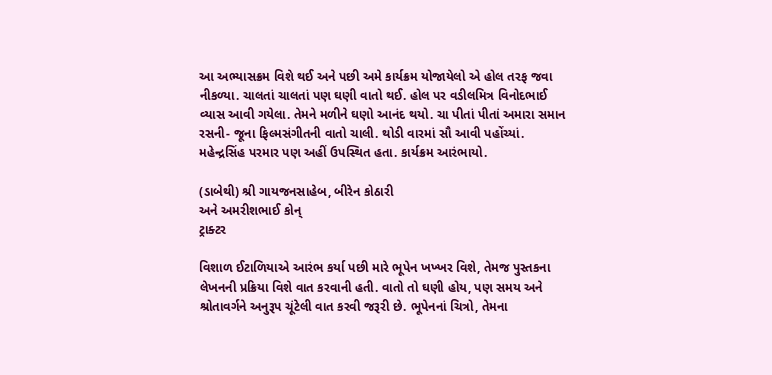આ અભ્યાસક્રમ વિશે થઈ અને પછી અમે કાર્યક્રમ યોજાયેલો એ હોલ તરફ જવા નીકળ્યા. ચાલતાં ચાલતાં પણ ઘણી વાતો થઈ. હોલ પર વડીલમિત્ર વિનોદભાઈ વ્યાસ આવી ગયેલા. તેમને મળીને ઘણો આનંદ થયો. ચા પીતાં પીતાં અમારા સમાન રસની- જૂના ફિલ્મસંગીતની વાતો ચાલી. થોડી વારમાં સૌ આવી પહોંચ્યાં. મહેન્દ્રસિંહ પરમાર પણ અહીં ઉપસ્થિત હતા. કાર્યક્રમ આરંભાયો.

(ડાબેથી) શ્રી ગાયજનસાહેબ, બીરેન કોઠારી
અને અમરીશભાઈ કોન્
ટ્રાક્ટર

વિશાળ ઈટાળિયાએ આરંભ કર્યા પછી મારે ભૂપેન ખખ્ખર વિશે, તેમજ પુસ્તકના લેખનની પ્રક્રિયા વિશે વાત કરવાની હતી. વાતો તો ઘણી હોય, પણ સમય અને શ્રોતાવર્ગને અનુરૂપ ચૂંટેલી વાત કરવી જરૂરી છે. ભૂપેનનાં ચિત્રો, તેમના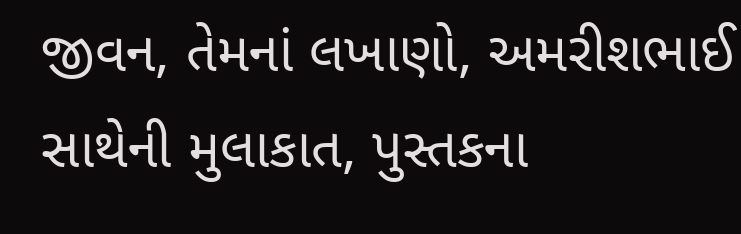જીવન, તેમનાં લખાણો, અમરીશભાઈ સાથેની મુલાકાત, પુસ્તકના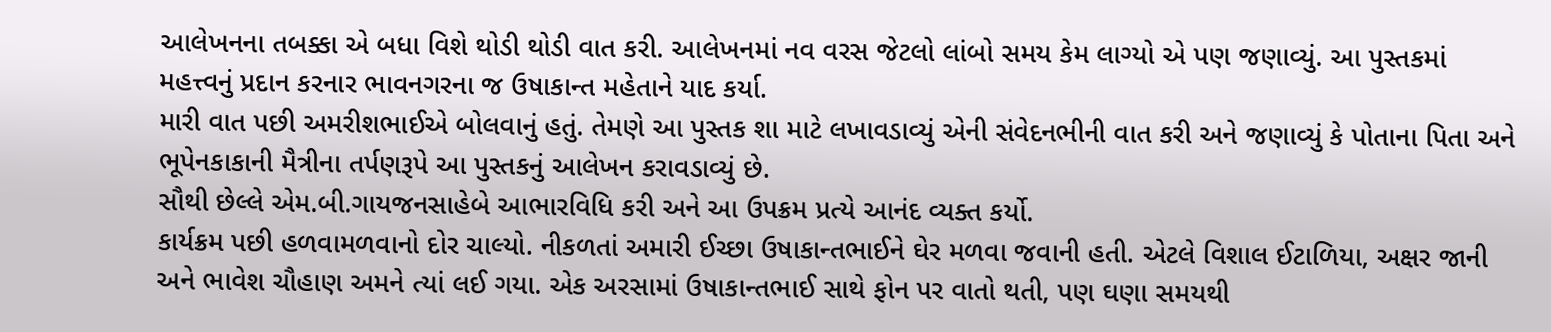આલેખનના તબક્કા એ બધા વિશે થોડી થોડી વાત કરી. આલેખનમાં નવ વરસ જેટલો લાંબો સમય કેમ લાગ્યો એ પણ જણાવ્યું. આ પુસ્તકમાં મહત્ત્વનું પ્રદાન કરનાર ભાવનગરના જ ઉષાકાન્ત મહેતાને યાદ કર્યા.
મારી વાત પછી અમરીશભાઈએ બોલવાનું હતું. તેમણે આ પુસ્તક શા માટે લખાવડાવ્યું એની સંવેદનભીની વાત કરી અને જણાવ્યું કે પોતાના પિતા અને ભૂપેનકાકાની મૈત્રીના તર્પણરૂપે આ પુસ્તકનું આલેખન કરાવડાવ્યું છે.
સૌથી છેલ્લે એમ.બી.ગાયજનસાહેબે આભારવિધિ કરી અને આ ઉપક્રમ પ્રત્યે આનંદ વ્યક્ત કર્યો.
કાર્યક્રમ પછી હળવામળવાનો દોર ચાલ્યો. નીકળતાં અમારી ઈચ્છા ઉષાકાન્તભાઈને ઘેર મળવા જવાની હતી. એટલે વિશાલ ઈટાળિયા, અક્ષર જાની અને ભાવેશ ચૌહાણ અમને ત્યાં લઈ ગયા. એક અરસામાં ઉષાકાન્તભાઈ સાથે ફોન પર વાતો થતી, પણ ઘણા સમયથી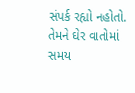સંપર્ક રહ્યો નહોતો. તેમને ઘેર વાતોમાં સમય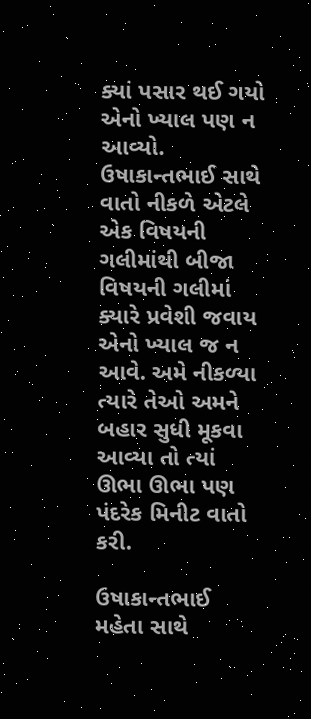ક્યાં પસાર થઈ ગયો એનો ખ્યાલ પણ ન આવ્યો. ઉષાકાન્તભાઈ સાથે વાતો નીકળે એટલે એક વિષયની ગલીમાંથી બીજા વિષયની ગલીમાં ક્યારે પ્રવેશી જવાય એનો ખ્યાલ જ ન આવે. અમે નીકળ્યા ત્યારે તેઓ અમને બહાર સુધી મૂકવા આવ્યા તો ત્યાં ઊભા ઊભા પણ પંદરેક મિનીટ વાતો કરી.

ઉષાકાન્તભાઈ મહેતા સાથે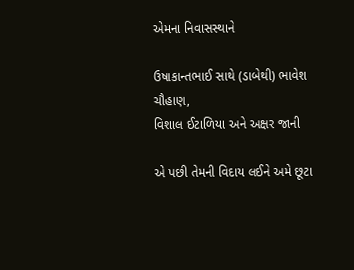એમના નિવાસસ્થાને

ઉષાકાન્તભાઈ સાથે (ડાબેથી) ભાવેશ ચૌહાણ,
વિશાલ ઈટાળિયા અને અક્ષર જાની

એ પછી તેમની વિદાય લઈને અમે છૂટા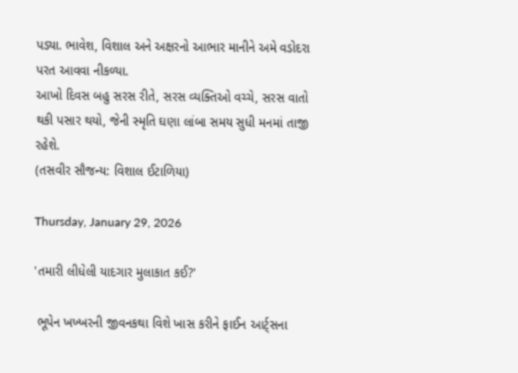પડ્યા. ભાવેશ, વિશાલ અને અક્ષરનો આભાર માનીને અમે વડોદરા પરત આવવા નીકળ્યા.
આખો દિવસ બહુ સરસ રીતે, સરસ વ્યક્તિઓ વચ્ચે, સરસ વાતો થકી પસાર થયો, જેની સ્મૃતિ ઘણા લાંબા સમય સુધી મનમાં તાજી રહેશે.
(તસવીર સૌજન્ય: વિશાલ ઈટાળિયા)

Thursday, January 29, 2026

'તમારી લીધેલી યાદગાર મુલાકાત કઈ?'

 ભૂપેન ખખ્ખરની જીવનકથા વિશે ખાસ કરીને ફાઈન આર્ટ્સના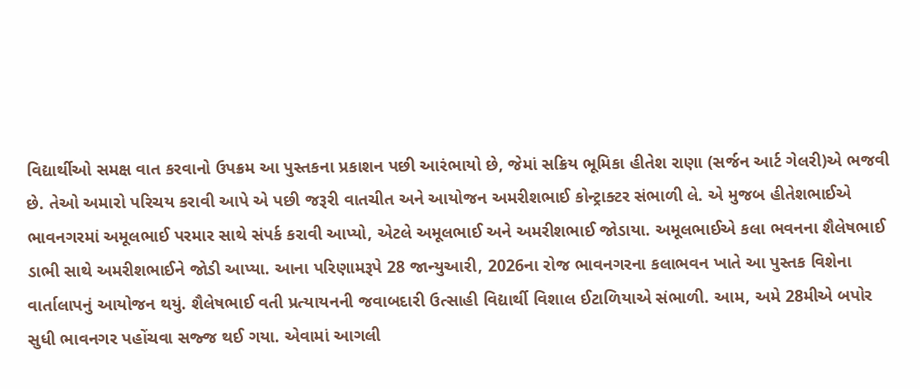વિદ્યાર્થીઓ સમક્ષ વાત કરવાનો ઉપક્રમ આ પુસ્તકના પ્રકાશન પછી આરંભાયો છે, જેમાં સક્રિય ભૂમિકા હીતેશ રાણા (સર્જન આર્ટ ગેલરી)એ ભજવી છે. તેઓ અમારો પરિચય કરાવી આપે એ પછી જરૂરી વાતચીત અને આયોજન અમરીશભાઈ કોન્ટ્રાક્ટર સંભાળી લે. એ મુજબ હીતેશભાઈએ ભાવનગરમાં અમૂલભાઈ પરમાર સાથે સંપર્ક કરાવી આપ્યો, એટલે અમૂલભાઈ અને અમરીશભાઈ જોડાયા. અમૂલભાઈએ કલા ભવનના શૈલેષભાઈ ડાભી સાથે અમરીશભાઈને જોડી આપ્યા. આના પરિણામરૂપે 28 જાન્યુઆરી, 2026ના રોજ ભાવનગરના કલાભવન ખાતે આ પુસ્તક વિશેના વાર્તાલાપનું આયોજન થયું. શૈલેષભાઈ વતી પ્રત્યાયનની જવાબદારી ઉત્સાહી વિદ્યાર્થી વિશાલ ઈટાળિયાએ સંભાળી. આમ, અમે 28મીએ બપોર સુધી ભાવનગર પહોંચવા સજ્જ થઈ ગયા. એવામાં આગલી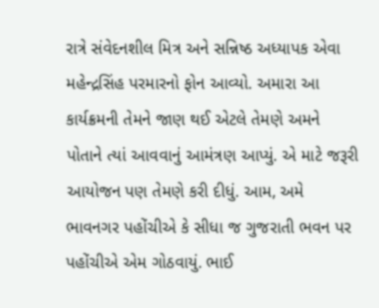રાત્રે સંવેદનશીલ મિત્ર અને સન્નિષ્ઠ અધ્યાપક એવા મહેન્દ્રસિંહ પરમારનો ફોન આવ્યો. અમારા આ કાર્યક્રમની તેમને જાણ થઈ એટલે તેમણે અમને પોતાને ત્યાં આવવાનું આમંત્રણ આપ્યું. એ માટે જરૂરી આયોજન પણ તેમણે કરી દીધું. આમ, અમે ભાવનગર પહોંચીએ કે સીધા જ ગુજરાતી ભવન પર પહોંચીએ એમ ગોઠવાયું. ભાઈ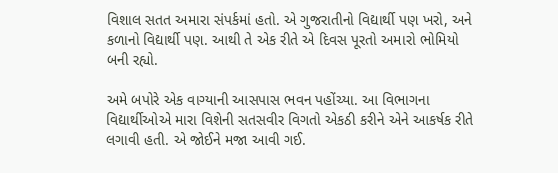વિશાલ સતત અમારા સંપર્કમાં હતો. એ ગુજરાતીનો વિદ્યાર્થી પણ ખરો, અને કળાનો વિદ્યાર્થી પણ. આથી તે એક રીતે એ દિવસ પૂરતો અમારો ભોમિયો બની રહ્યો.

અમે બપોરે એક વાગ્યાની આસપાસ ભવન પહોંચ્યા. આ વિભાગના વિદ્યાર્થીઓએ મારા વિશેની સતસવીર વિગતો એકઠી કરીને એને આકર્ષક રીતે લગાવી હતી. એ જોઈને મજા આવી ગઈ.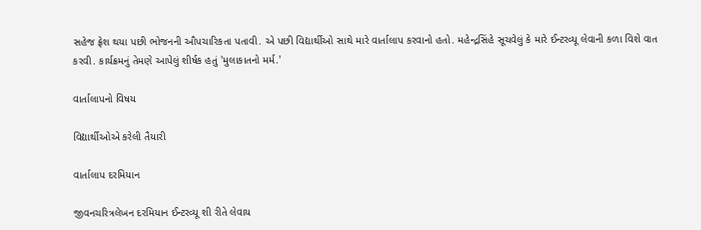સહેજ ફ્રેશ થયા પછી ભોજનની ઔપચારિકતા પતાવી. એ પછી વિદ્યાર્થીઓ સાથે મારે વાર્તાલાપ કરવાનો હતો. મહેન્દ્રસિંહે સૂચવેલું કે મારે ઈન્ટરવ્યૂ લેવાની કળા વિશે વાત કરવી. કાર્યક્રમનું તેમણે આપેલું શીર્ષક હતું 'મુલાકાતનો મર્મ.'

વાર્તાલાપનો વિષય

વિદ્યાર્થીઓએ કરેલી તૈયારી

વાર્તાલાપ દરમિયાન

જીવનચરિત્રલેખન દરમિયાન ઈન્ટરવ્યૂ શી રીતે લેવાય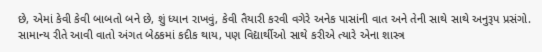છે, એમાં કેવી કેવી બાબતો બને છે, શું ધ્યાન રાખવું, કેવી તૈયારી કરવી વગેરે અનેક પાસાંની વાત અને તેની સાથે સાથે અનુરૂપ પ્રસંગો. સામાન્ય રીતે આવી વાતો અંગત બેઠકમાં કદીક થાય, પણ વિદ્યાર્થીઓ સાથે કરીએ ત્યારે એના શાસ્ત્ર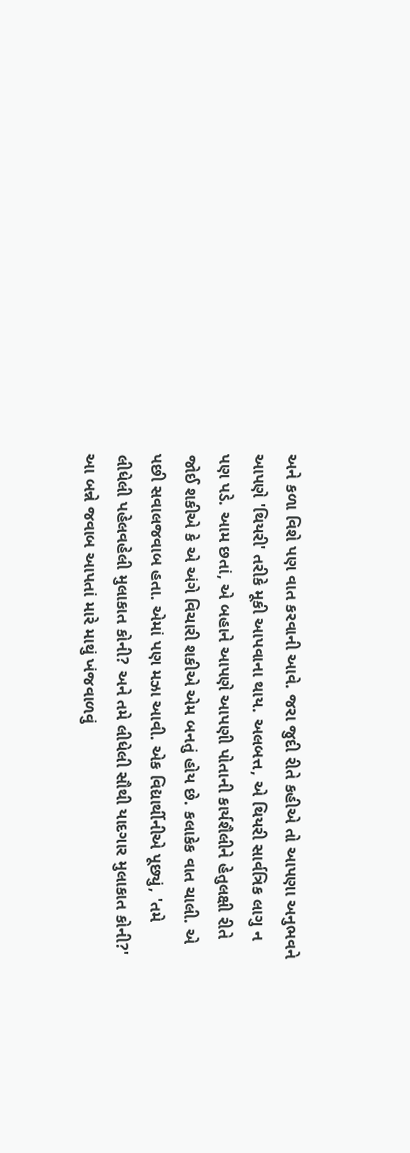અને કળા વિશે પણ વાત કરવાની આવે. જરા જુદી રીતે કહીએ તો આપણા અનુભવને આપણે 'થિયરી' તરીકે મૂકી આપવાના થાય. અલબત્ત, એ થિયરી સાર્વત્રિક લાગુ ન પણ પડે. આમ છતાં, એ બહાને આપણે આપણી પોતાની કાર્યશૈલીને હેતુલક્ષી રીતે જોઈ શકીએ કે એ અંગે વિચારી શકીએ એમ બનતું હોય છે. કલાકેક વાત ચાલી. એ પછી સવાલજવાબ હતા. એમાં પણ મઝા આવી. એક વિદ્યાર્થીનીએ પૂછ્યું, 'તમે લીધેલી પહેલવહેલી મુલાકાત કોની? અને તમે લીધેલી સૌથી યાદગાર મુલાકાત કોની?' આ બન્ને જવાબ આપતાં મારે માથું ખંજવાળવું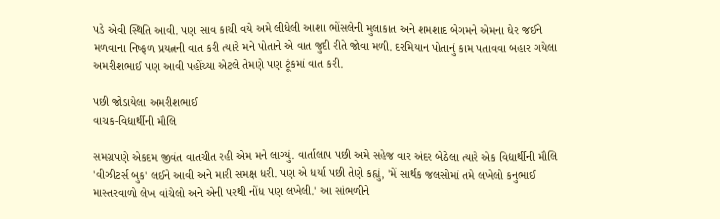પડે એવી સ્થિતિ આવી. પણ સાવ કાચી વયે અમે લીધેલી આશા ભોંસલેની મુલાકાત અને શમશાદ બેગમને એમના ઘેર જઈને મળવાના નિષ્ફળ પ્રયત્નની વાત કરી ત્યારે મને પોતાને એ વાત જુદી રીતે જોવા મળી. દરમિયાન પોતાનું કામ પતાવવા બહાર ગયેલા અમરીશભાઈ પણ આવી પહોંચ્યા એટલે તેમણે પણ ટૂંકમાં વાત કરી.

પછી જોડાયેલા અમરીશભાઈ
વાચક-વિદ્યાર્થીની મૌલિ

સમગ્રપણે એકદમ જીવંત વાતચીત રહી એમ મને લાગ્યું. વાર્તાલાપ પછી અમે સહેજ વાર અંદર બેઠેલા ત્યારે એક વિદ્યાર્થીની મૌલિ 'વીઝીટર્સ બુક' લઈને આવી અને મારી સમક્ષ ધરી. પણ એ ધર્યા પછી તેણે કહ્યું, 'મેં સાર્થક જલસોમાં તમે લખેલો કનુભાઈ માસ્તરવાળો લેખ વાંચેલો અને એની પરથી નોંધ પણ લખેલી.' આ સાંભળીને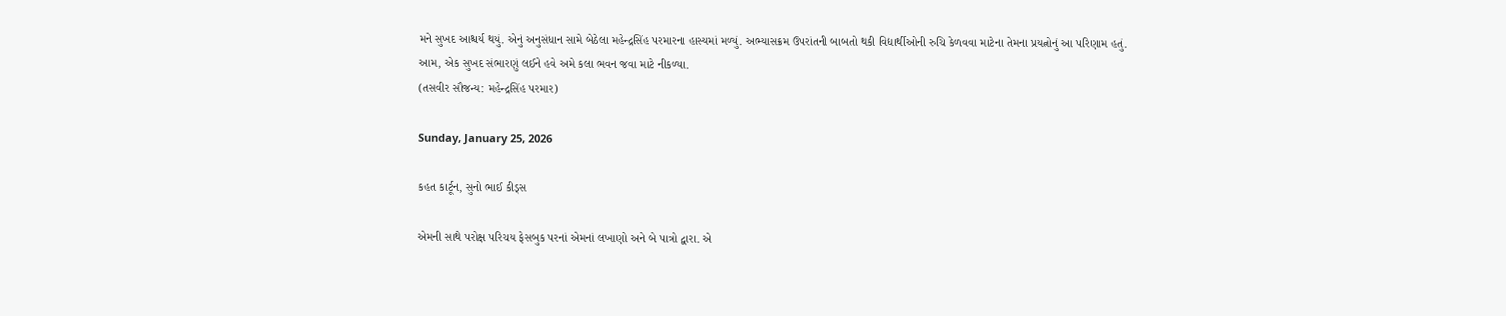મને સુખદ આશ્ચર્ય થયું. એનું અનુસંધાન સામે બેઠેલા મહેન્દ્રસિંહ પરમારના હાસ્યમાં મળ્યું. અભ્યાસક્રમ ઉપરાંતની બાબતો થકી વિદ્યાર્થીઓની રુચિ કેળવવા માટેના તેમના પ્રયત્નોનું આ પરિણામ હતું.
આમ, એક સુખદ સંભારણું લઈને હવે અમે કલા ભવન જવા માટે નીકળ્યા.
(તસવીર સૌજન્ય: મહેન્દ્રસિંહ પરમાર)

Sunday, January 25, 2026

કહત કાર્ટૂન, સુનો ભાઈ કીડ્સ

એમની સાથે પરોક્ષ પરિચય ફેસબુક પરનાં એમનાં લખાણો અને બે પાત્રો દ્વારા. એ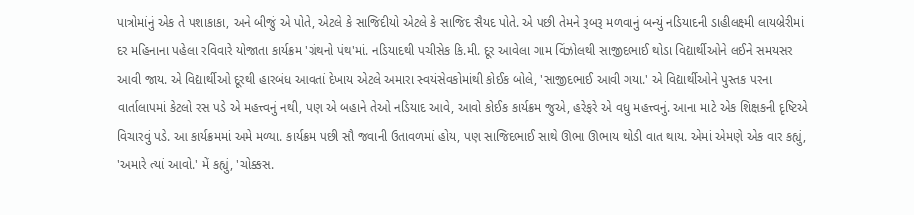પાત્રોમાંનું એક તે પશાકાકા, અને બીજું એ પોતે, એટલે કે સાજિદીયો એટલે કે સાજિદ સૈયદ પોતે. એ પછી તેમને રૂબરૂ મળવાનું બન્યું નડિયાદની ડાહીલક્ષ્મી લાયબ્રેરીમાં દર મહિનાના પહેલા રવિવારે યોજાતા કાર્યક્રમ 'ગ્રંથનો પંથ'માં. નડિયાદથી પચીસેક કિ.મી. દૂર આવેલા ગામ વિંઝોલથી સાજીદભાઈ થોડા વિદ્યાર્થીઓને લઈને સમયસર આવી જાય. એ વિદ્યાર્થીઓ દૂરથી હારબંધ આવતાં દેખાય એટલે અમારા સ્વયંસેવકોમાંથી કોઈક બોલે, 'સાજીદભાઈ આવી ગયા.' એ વિદ્યાર્થીઓને પુસ્તક પરના વાર્તાલાપમાં કેટલો રસ પડે એ મહત્ત્વનું નથી, પણ એ બહાને તેઓ નડિયાદ આવે, આવો કોઈક કાર્યક્રમ જુએ, હરેફરે એ વધુ મહત્ત્વનું. આના માટે એક શિક્ષકની દૃષ્ટિએ વિચારવું પડે. આ કાર્યક્રમમાં અમે મળ્યા. કાર્યક્રમ પછી સૌ જવાની ઉતાવળમાં હોય, પણ સાજિદભાઈ સાથે ઊભા ઊભાય થોડી વાત થાય. એમાં એમણે એક વાર કહ્યું, 'અમારે ત્યાં આવો.' મેં કહ્યું, 'ચોક્કસ.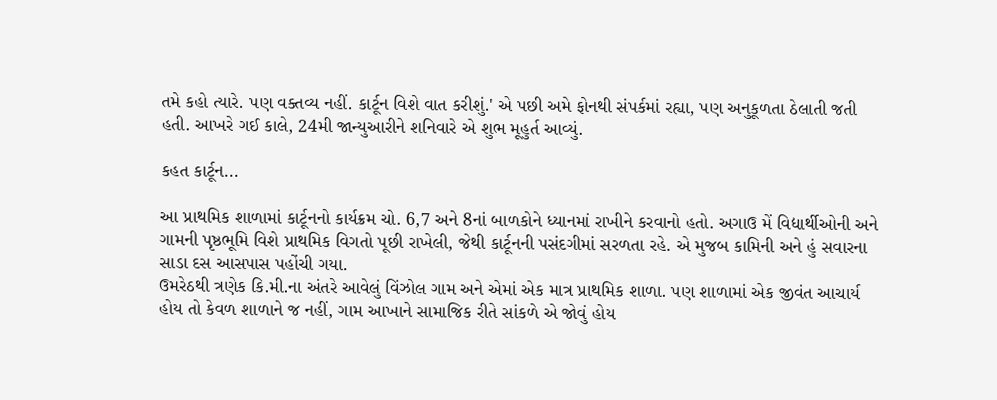તમે કહો ત્યારે. પણ વક્તવ્ય નહીં. કાર્ટૂન વિશે વાત કરીશું.' એ પછી અમે ફોનથી સંપર્કમાં રહ્યા, પણ અનુકૂળતા ઠેલાતી જતી હતી. આખરે ગઈ કાલે, 24મી જાન્યુઆરીને શનિવારે એ શુભ મૂહુર્ત આવ્યું.

કહત કાર્ટૂન...

આ પ્રાથમિક શાળામાં કાર્ટૂનનો કાર્યક્રમ ચો. 6,7 અને 8નાં બાળકોને ધ્યાનમાં રાખીને કરવાનો હતો. અગાઉ મેં વિદ્યાર્થીઓની અને ગામની પૃષ્ઠભૂમિ વિશે પ્રાથમિક વિગતો પૂછી રાખેલી, જેથી કાર્ટૂનની પસંદગીમાં સરળતા રહે. એ મુજબ કામિની અને હું સવારના સાડા દસ આસપાસ પહોંચી ગયા.
ઉમરેઠથી ત્રણેક કિ.મી.ના અંતરે આવેલું વિંઝોલ ગામ અને એમાં એક માત્ર પ્રાથમિક શાળા. પણ શાળામાં એક જીવંત આચાર્ય હોય તો કેવળ શાળાને જ નહીં, ગામ આખાને સામાજિક રીતે સાંકળે એ જોવું હોય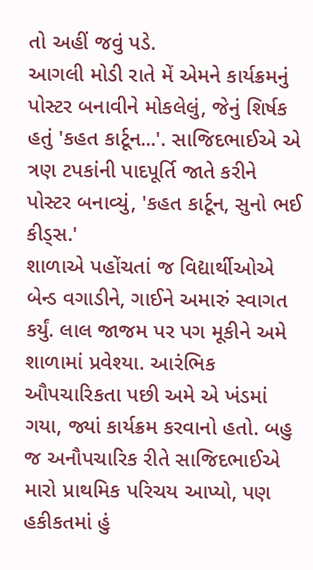તો અહીં જવું પડે.
આગલી મોડી રાતે મેં એમને કાર્યક્રમનું પોસ્ટર બનાવીને મોકલેલું, જેનું શિર્ષક હતું 'કહત કાર્ટૂન...'. સાજિદભાઈએ એ ત્રણ ટપકાંની પાદપૂર્તિ જાતે કરીને પોસ્ટર બનાવ્યું, 'કહત કાર્ટૂન, સુનો ભઈ કીડ્સ.'
શાળાએ પહોંચતાં જ વિદ્યાર્થીઓએ બેન્ડ વગાડીને, ગાઈને અમારું સ્વાગત કર્યું. લાલ જાજમ પર પગ મૂકીને અમે શાળામાં પ્રવેશ્યા. આરંભિક ઔપચારિકતા પછી અમે એ ખંડમાં ગયા, જ્યાં કાર્યક્રમ કરવાનો હતો. બહુ જ અનૌપચારિક રીતે સાજિદભાઈએ મારો પ્રાથમિક પરિચય આપ્યો, પણ હકીકતમાં હું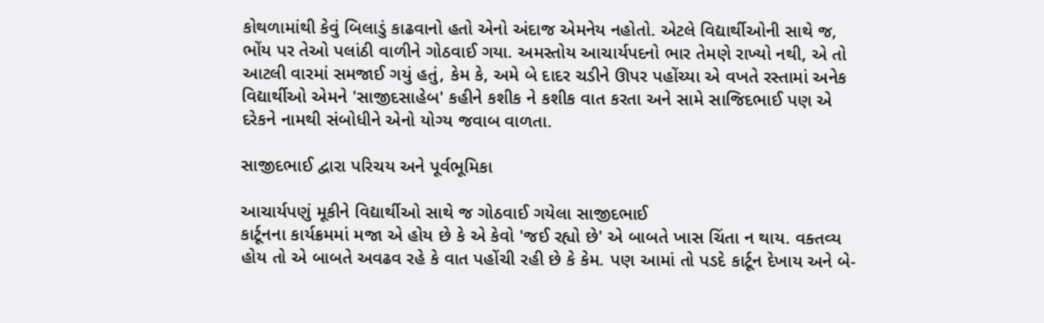કોથળામાંથી કેવું બિલાડું કાઢવાનો હતો એનો અંદાજ એમનેય નહોતો. એટલે વિદ્યાર્થીઓની સાથે જ, ભોંય પર તેઓ પલાંઠી વાળીને ગોઠવાઈ ગયા. અમસ્તોય આચાર્યપદનો ભાર તેમણે રાખ્યો નથી, એ તો આટલી વારમાં સમજાઈ ગયું હતું, કેમ કે, અમે બે દાદર ચડીને ઊપર પહોંચ્યા એ વખતે રસ્તામાં અનેક વિદ્યાર્થીઓ એમને 'સાજીદસાહેબ' કહીને કશીક ને કશીક વાત કરતા અને સામે સાજિદભાઈ પણ એ દરેકને નામથી સંબોધીને એનો યોગ્ય જવાબ વાળતા.

સાજીદભાઈ દ્વારા પરિચય અને પૂર્વભૂમિકા

આચાર્યપણું મૂકીને વિદ્યાર્થીઓ સાથે જ ગોઠવાઈ ગયેલા સાજીદભાઈ
કાર્ટૂનના કાર્યક્રમમાં મજા એ હોય છે કે એ કેવો 'જઈ રહ્યો છે' એ બાબતે ખાસ ચિંતા ન થાય. વક્તવ્ય હોય તો એ બાબતે અવઢવ રહે કે વાત પહોંચી રહી છે કે કેમ. પણ આમાં તો પડદે કાર્ટૂન દેખાય અને બે-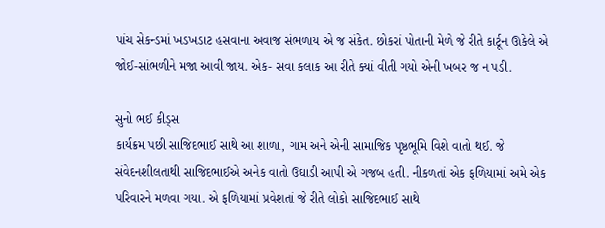પાંચ સેકન્ડમાં ખડખડાટ હસવાના અવાજ સંભળાય એ જ સંકેત. છોકરાં પોતાની મેળે જે રીતે કાર્ટૂન ઊકેલે એ જોઈ-સાંભળીને મજા આવી જાય. એક- સવા કલાક આ રીતે ક્યાં વીતી ગયો એની ખબર જ ન પડી.

સુનો ભઈ કીડ્સ
કાર્યક્રમ પછી સાજિદભાઈ સાથે આ શાળા, ગામ અને એની સામાજિક પૃષ્ઠભૂમિ વિશે વાતો થઈ. જે સંવેદનશીલતાથી સાજિદભાઈએ અનેક વાતો ઉઘાડી આપી એ ગજબ હતી. નીકળતાં એક ફળિયામાં અમે એક પરિવારને મળવા ગયા. એ ફળિયામાં પ્રવેશતાં જે રીતે લોકો સાજિદભાઈ સાથે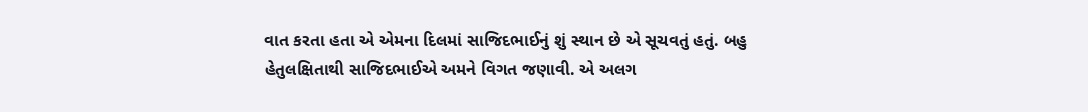વાત કરતા હતા એ એમના દિલમાં સાજિદભાઈનું શું સ્થાન છે એ સૂચવતું હતું. બહુ હેતુલક્ષિતાથી સાજિદભાઈએ અમને વિગત જણાવી. એ અલગ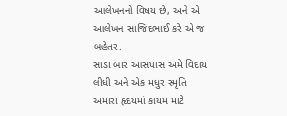આલેખનનો વિષય છે, અને એ આલેખન સાજિદભાઈ કરે એ જ બહેતર.
સાડા બાર આસપાસ અમે વિદાય લીધી અને એક મધુર સ્મૃતિ અમારા હૃદયમાં કાયમ માટે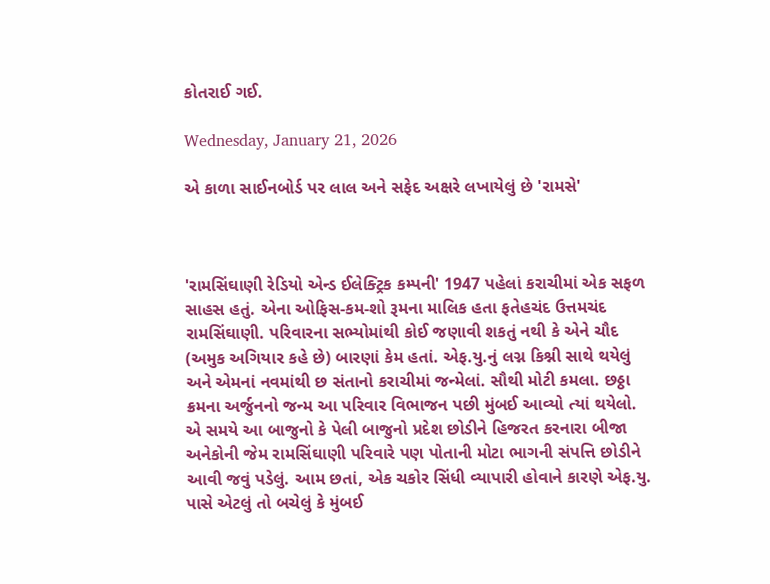કોતરાઈ ગઈ.

Wednesday, January 21, 2026

એ કાળા સાઈનબોર્ડ પર લાલ અને સફેદ અક્ષરે લખાયેલું છે 'રામસે'



'રામસિંઘાણી રેડિયો એન્ડ ઈલેક્ટ્રિક કમ્પની' 1947 પહેલાં કરાચીમાં એક સફળ સાહસ હતું. એના ઓફિસ-કમ-શો રૂમના માલિક હતા ફતેહચંદ ઉત્તમચંદ રામસિંઘાણી. પરિવારના સભ્યોમાંથી કોઈ જણાવી શકતું નથી કે એને ચૌદ (અમુક અગિયાર કહે છે) બારણાં કેમ હતાં. એફ.યુ.નું લગ્ન કિશ્ની સાથે થયેલું અને એમનાં નવમાંથી છ સંતાનો કરાચીમાં જન્મેલાં. સૌથી મોટી કમલા. છઠ્ઠા ક્રમના અર્જુનનો જન્મ આ પરિવાર વિભાજન પછી મુંબઈ આવ્યો ત્યાં થયેલો.
એ સમયે આ બાજુનો કે પેલી બાજુનો પ્રદેશ છોડીને હિજરત કરનારા બીજા અનેકોની જેમ રામસિંઘાણી પરિવારે પણ પોતાની મોટા ભાગની સંપત્તિ છોડીને આવી જવું પડેલું. આમ છતાં, એક ચકોર સિંધી વ્યાપારી હોવાને કારણે એફ.યુ. પાસે એટલું તો બચેલું કે મુંબઈ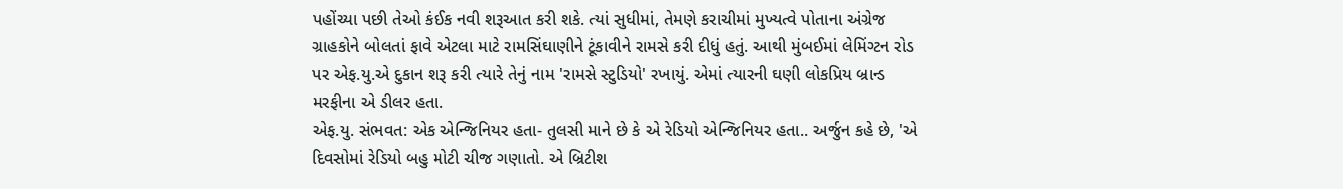પહોંચ્યા પછી તેઓ કંઈક નવી શરૂઆત કરી શકે. ત્યાં સુધીમાં, તેમણે કરાચીમાં મુખ્યત્વે પોતાના અંગ્રેજ ગ્રાહકોને બોલતાં ફાવે એટલા માટે રામસિંઘાણીને ટૂંકાવીને રામસે કરી દીધું હતું. આથી મુંબઈમાં લેમિંગ્ટન રોડ પર એફ.યુ.એ દુકાન શરૂ કરી ત્યારે તેનું નામ 'રામસે સ્ટુડિયો' રખાયું. એમાં ત્યારની ઘણી લોકપ્રિય બ્રાન્ડ મરફીના એ ડીલર હતા.
એફ.યુ. સંભવત: એક એન્જિનિયર હતા- તુલસી માને છે કે એ રેડિયો એન્જિનિયર હતા.. અર્જુન કહે છે, 'એ દિવસોમાં રેડિયો બહુ મોટી ચીજ ગણાતો. એ બ્રિટીશ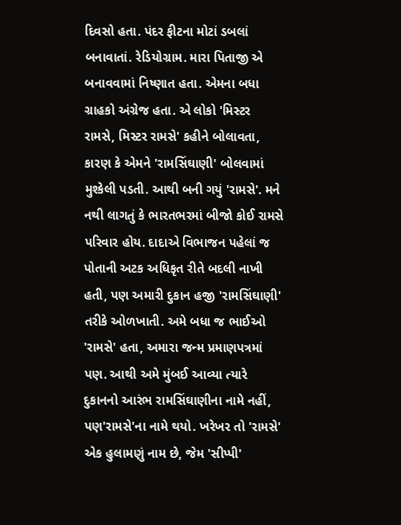દિવસો હતા. પંદર ફીટના મોટાં ડબલાં બનાવાતાં. રેડિયોગ્રામ. મારા પિતાજી એ બનાવવામાં નિષ્ણાત હતા. એમના બધા ગ્રાહકો અંગ્રેજ હતા. એ લોકો 'મિસ્ટર રામસે, મિસ્ટર રામસે' કહીને બોલાવતા, કારણ કે એમને 'રામસિંઘાણી' બોલવામાં મુશ્કેલી પડતી. આથી બની ગયું 'રામસે'. મને નથી લાગતું કે ભારતભરમાં બીજો કોઈ રામસે પરિવાર હોય. દાદાએ વિભાજન પહેલાં જ પોતાની અટક અધિકૃત રીતે બદલી નાખી હતી, પણ અમારી દુકાન હજી 'રામસિંઘાણી' તરીકે ઓળખાતી. અમે બધા જ ભાઈઓ 'રામસે' હતા, અમારા જન્મ પ્રમાણપત્રમાં પણ. આથી અમે મુંબઈ આવ્યા ત્યારે દુકાનનો આરંભ રામસિંઘાણીના નામે નહીં, પણ'રામસે'ના નામે થયો. ખરેખર તો 'રામસે' એક હુલામણું નામ છે, જેમ 'સીપ્પી'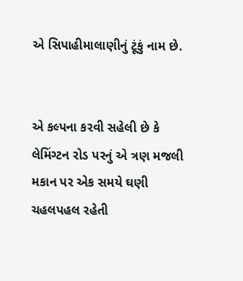એ સિપાહીમાલાણીનું ટૂંકું નામ છે.


એ કલ્પના કરવી સહેલી છે કે લેમિંગ્ટન રોડ પરનું એ ત્રણ મજલી મકાન પર એક સમયે ઘણી ચહલપહલ રહેતી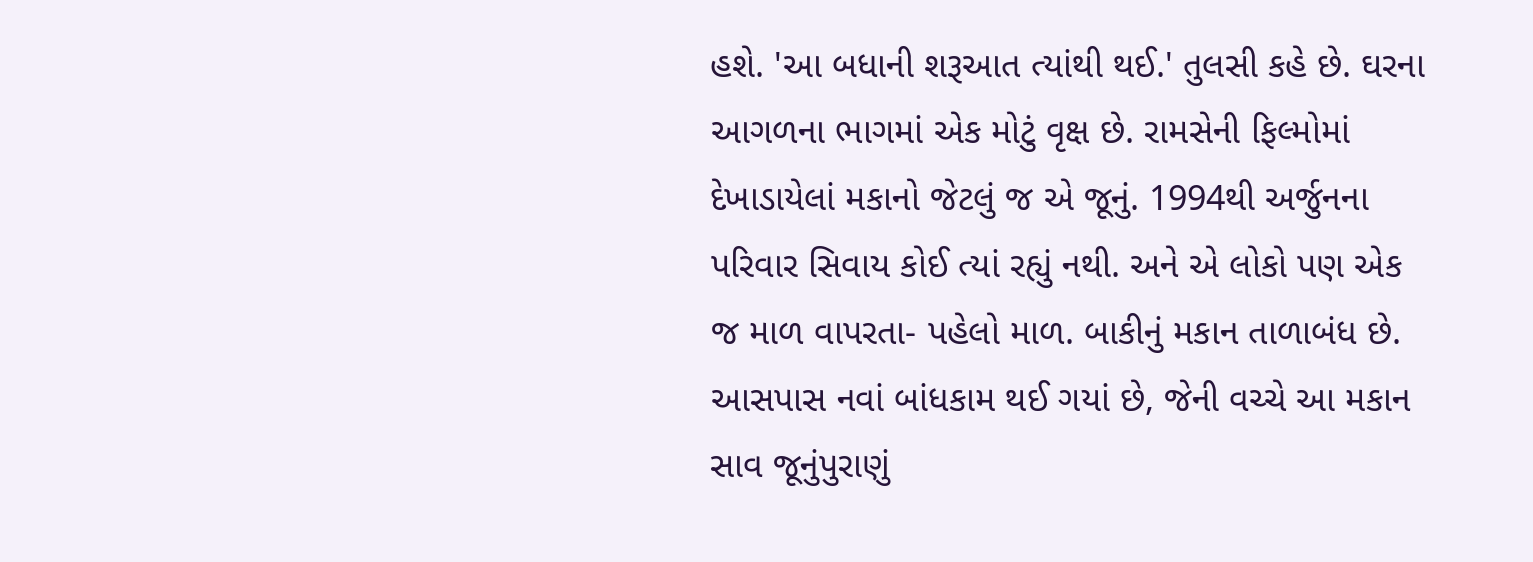હશે. 'આ બધાની શરૂઆત ત્યાંથી થઈ.' તુલસી કહે છે. ઘરના આગળના ભાગમાં એક મોટું વૃક્ષ છે. રામસેની ફિલ્મોમાં દેખાડાયેલાં મકાનો જેટલું જ એ જૂનું. 1994થી અર્જુનના પરિવાર સિવાય કોઈ ત્યાં રહ્યું નથી. અને એ લોકો પણ એક જ માળ વાપરતા- પહેલો માળ. બાકીનું મકાન તાળાબંધ છે. આસપાસ નવાં બાંધકામ થઈ ગયાં છે, જેની વચ્ચે આ મકાન સાવ જૂનુંપુરાણું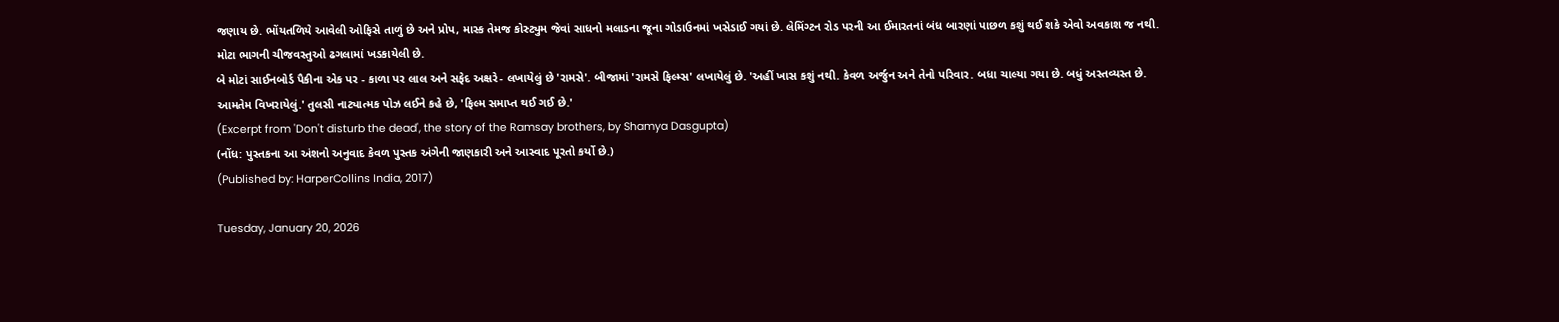જણાય છે. ભોંયતળિયે આવેલી ઓફિસે તાળું છે અને પ્રોપ, માસ્ક તેમજ કોસ્ટ્યુમ જેવાં સાધનો મલાડના જૂના ગોડાઉનમાં ખસેડાઈ ગયાં છે. લેમિંગ્ટન રોડ પરની આ ઈમારતનાં બંધ બારણાં પાછળ કશું થઈ શકે એવો અવકાશ જ નથી. મોટા ભાગની ચીજવસ્તુઓ ઢગલામાં ખડકાયેલી છે.
બે મોટાં સાઈનબોર્ડ પૈકીના એક પર - કાળા પર લાલ અને સફેદ અક્ષરે- લખાયેલું છે 'રામસે'. બીજામાં 'રામસે ફિલ્મ્સ' લખાયેલું છે. 'અહીં ખાસ કશું નથી. કેવળ અર્જુન અને તેનો પરિવાર. બધા ચાલ્યા ગયા છે. બધું અસ્તવ્યસ્ત છે. આમતેમ વિખરાયેલું.' તુલસી નાટ્યાત્મક પોઝ લઈને કહે છે, 'ફિલ્મ સમાપ્ત થઈ ગઈ છે.'
(Excerpt from 'Don't disturb the dead', the story of the Ramsay brothers, by Shamya Dasgupta)
(નોંધ: પુસ્તકના આ અંશનો અનુવાદ કેવળ પુસ્તક અંગેની જાણકારી અને આસ્વાદ પૂરતો કર્યો છે.)
(Published by: HarperCollins India, 2017)

Tuesday, January 20, 2026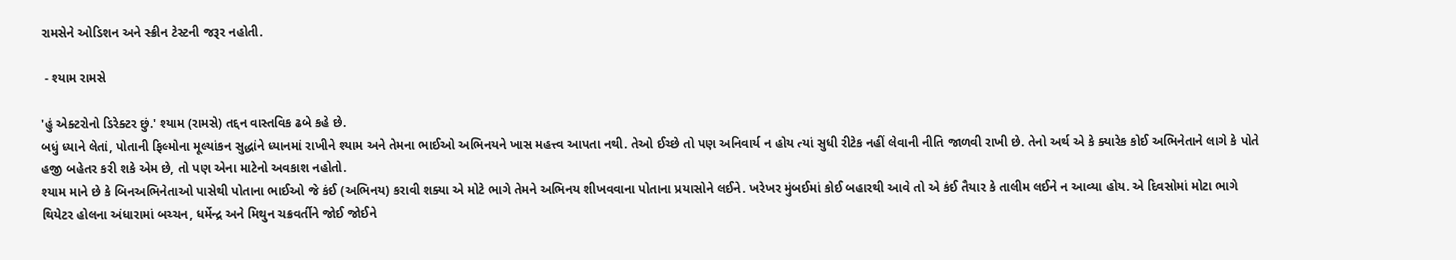રામસેને ઓડિશન અને સ્ક્રીન ટેસ્ટની જરૂર નહોતી.

 - શ્યામ રામસે

'હું એક્ટરોનો ડિરેક્ટર છું.' શ્યામ (રામસે) તદ્દન વાસ્તવિક ઢબે કહે છે.
બધું ધ્યાને લેતાં, પોતાની ફિલ્મોના મૂલ્યાંકન સુદ્ધાંને ધ્યાનમાં રાખીને શ્યામ અને તેમના ભાઈઓ અભિનયને ખાસ મહત્ત્વ આપતા નથી. તેઓ ઈચ્છે તો પણ અનિવાર્ય ન હોય ત્યાં સુધી રીટેક નહીં લેવાની નીતિ જાળવી રાખી છે. તેનો અર્થ એ કે ક્યારેક કોઈ અભિનેતાને લાગે કે પોતે હજી બહેતર કરી શકે એમ છે, તો પણ એના માટેનો અવકાશ નહોતો.
શ્યામ માને છે કે બિનઅભિનેતાઓ પાસેથી પોતાના ભાઈઓ જે કંઈ (અભિનય) કરાવી શક્યા એ મોટે ભાગે તેમને અભિનય શીખવવાના પોતાના પ્રયાસોને લઈને. ખરેખર મુંબઈમાં કોઈ બહારથી આવે તો એ કંઈ તૈયાર કે તાલીમ લઈને ન આવ્યા હોય. એ દિવસોમાં મોટા ભાગે થિયેટર હોલના અંધારામાં બચ્ચન, ધર્મેન્દ્ર અને મિથુન ચક્રવર્તીને જોઈ જોઈને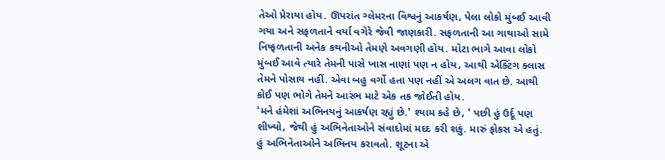તેઓ પ્રેરાયા હોય. ઊપરાંત ગ્લેમરના વિશ્વનું આકર્ષણ, પેલા લોકો મુંબઈ આવી ગયા અને સફળતાને વર્યા વગેરે જેવી જાણકારી. સફળતાની આ ગાથાઓ સામે નિષ્ફળતાની અનેક કથનીઓ તેમણે અવગણી હોય. મોટા ભાગે આવા લોકો મુંબઈ આવે ત્યારે તેમની પાસે ખાસ નાણાં પણ ન હોય, આથી એક્ટિંગ ક્લાસ તેમને પોસાય નહીં. એવા બહુ વર્ગો હતા પણ નહીં એ અલગ વાત છે. આથી કોઈ પણ ભોગે તેમને આરંભ માટે એક તક જોઈતી હોય.
'મને હંમેશાં અભિનયનું આકર્ષણ રહ્યું છે.' શ્યામ કહે છે, ' પછી હું ઉર્દૂ પણ શીખ્યો, જેથી હું અભિનેતાઓને સંવાદોમાં મદદ કરી શકું. મારું ફોકસ એ હતું. હું અભિનેતાઓને અભિનય કરાવતો. શૂટના એ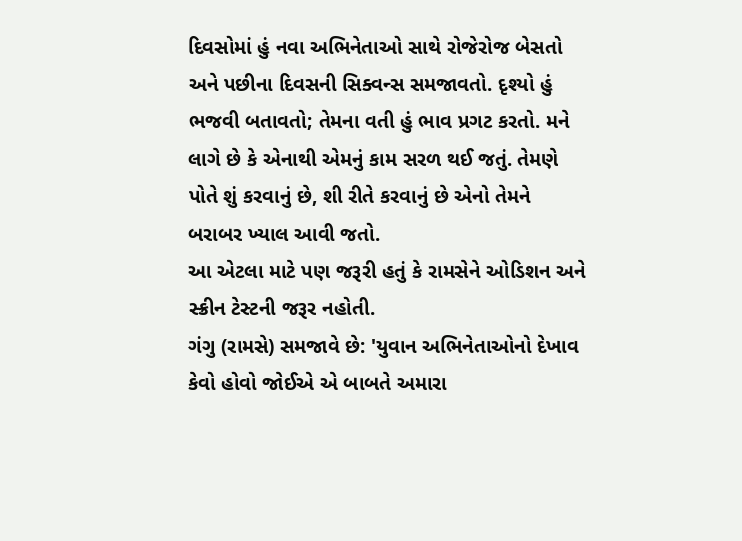દિવસોમાં હું નવા અભિનેતાઓ સાથે રોજેરોજ બેસતો અને પછીના દિવસની સિક્વન્સ સમજાવતો. દૃશ્યો હું ભજવી બતાવતો; તેમના વતી હું ભાવ પ્રગટ કરતો. મને લાગે છે કે એનાથી એમનું કામ સરળ થઈ જતું. તેમણે પોતે શું કરવાનું છે, શી રીતે કરવાનું છે એનો તેમને બરાબર ખ્યાલ આવી જતો.
આ એટલા માટે પણ જરૂરી હતું કે રામસેને ઓડિશન અને સ્ક્રીન ટેસ્ટની જરૂર નહોતી.
ગંગુ (રામસે) સમજાવે છે: 'યુવાન અભિનેતાઓનો દેખાવ કેવો હોવો જોઈએ એ બાબતે અમારા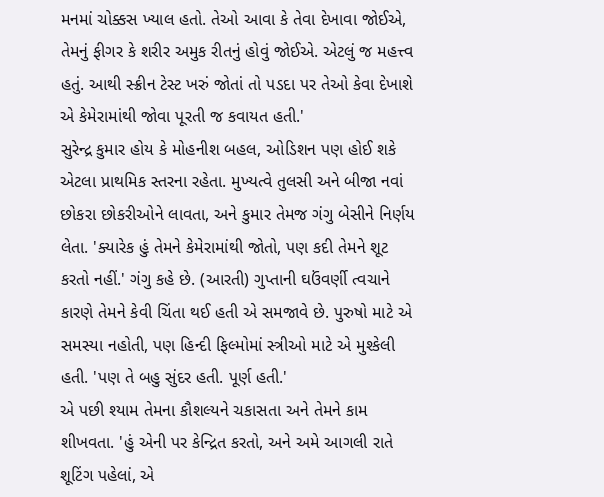મનમાં ચોક્કસ ખ્યાલ હતો. તેઓ આવા કે તેવા દેખાવા જોઈએ, તેમનું ફીગર કે શરીર અમુક રીતનું હોવું જોઈએ. એટલું જ મહત્ત્વ હતું. આથી સ્ક્રીન ટેસ્ટ ખરું જોતાં તો પડદા પર તેઓ કેવા દેખાશે એ કેમેરામાંથી જોવા પૂરતી જ કવાયત હતી.'
સુરેન્દ્ર કુમાર હોય કે મોહનીશ બહલ, ઓડિશન પણ હોઈ શકે એટલા પ્રાથમિક સ્તરના રહેતા. મુખ્યત્વે તુલસી અને બીજા નવાં છોકરા છોકરીઓને લાવતા, અને કુમાર તેમજ ગંગુ બેસીને નિર્ણય લેતા. 'ક્યારેક હું તેમને કેમેરામાંથી જોતો, પણ કદી તેમને શૂટ કરતો નહીં.' ગંગુ કહે છે. (આરતી) ગુપ્તાની ઘઉંવર્ણી ત્વચાને કારણે તેમને કેવી ચિંતા થઈ હતી એ સમજાવે છે. પુરુષો માટે એ સમસ્યા નહોતી, પણ હિન્દી ફિલ્મોમાં સ્ત્રીઓ માટે એ મુશ્કેલી હતી. 'પણ તે બહુ સુંદર હતી. પૂર્ણ હતી.'
એ પછી શ્યામ તેમના કૌશલ્યને ચકાસતા અને તેમને કામ શીખવતા. 'હું એની પર કેન્દ્રિત કરતો, અને અમે આગલી રાતે શૂટિંગ પહેલાં, એ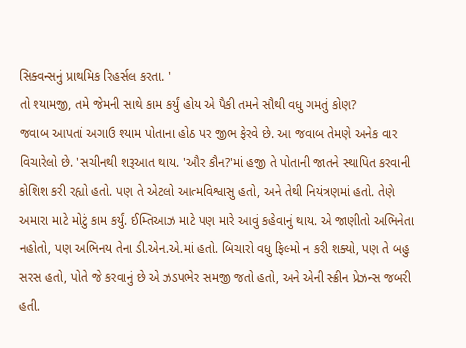સિક્વન્સનું પ્રાથમિક રિહર્સલ કરતા. '
તો શ્યામજી, તમે જેમની સાથે કામ કર્યું હોય એ પૈકી તમને સૌથી વધુ ગમતું કોણ?
જવાબ આપતાં અગાઉ શ્યામ પોતાના હોઠ પર જીભ ફેરવે છે. આ જવાબ તેમણે અનેક વાર વિચારેલો છે. 'સચીનથી શરૂઆત થાય. 'ઔર કૌન?'માં હજી તે પોતાની જાતને સ્થાપિત કરવાની કોશિશ કરી રહ્યો હતો. પણ તે એટલો આત્મવિશ્વાસુ હતો, અને તેથી નિયંત્રણમાં હતો. તેણે અમારા માટે મોટું કામ કર્યું. ઈમ્તિઆઝ માટે પણ મારે આવું કહેવાનું થાય. એ જાણીતો અભિનેતા નહોતો, પણ અભિનય તેના ડી.એન.એ.માં હતો. બિચારો વધુ ફિલ્મો ન કરી શક્યો, પણ તે બહુ સરસ હતો, પોતે જે કરવાનું છે એ ઝડપભેર સમજી જતો હતો, અને એની સ્ક્રીન પ્રેઝન્સ જબરી હતી.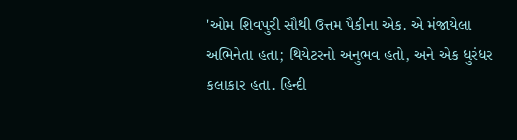'ઓમ શિવપુરી સૌથી ઉત્તમ પૈકીના એક. એ મંજાયેલા અભિનેતા હતા; થિયેટરનો અનુભવ હતો, અને એક ધુરંધર કલાકાર હતા. હિન્દી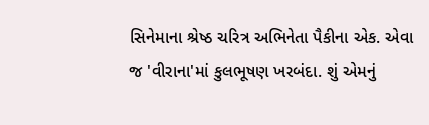સિનેમાના શ્રેષ્ઠ ચરિત્ર અભિનેતા પૈકીના એક. એવા જ 'વીરાના'માં કુલભૂષણ ખરબંદા. શું એમનું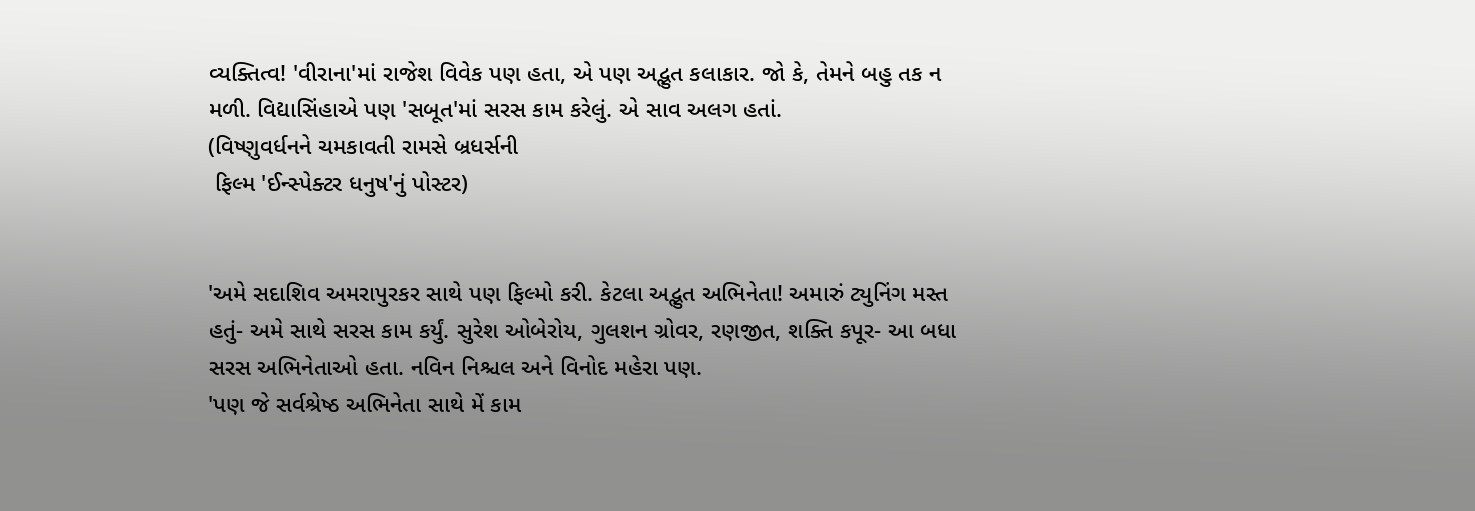વ્યક્તિત્વ! 'વીરાના'માં રાજેશ વિવેક પણ હતા, એ પણ અદ્ભુત કલાકાર. જો કે, તેમને બહુ તક ન મળી. વિદ્યાસિંહાએ પણ 'સબૂત'માં સરસ કામ કરેલું. એ સાવ અલગ હતાં.
(વિષ્ણુવર્ધનને ચમકાવતી રામસે બ્રધર્સની
 ફિલ્મ 'ઈન્સ્પેક્ટર ધનુષ'નું પોસ્ટર)


'અમે સદાશિવ અમરાપુરકર સાથે પણ ફિલ્મો કરી. કેટલા અદ્ભુત અભિનેતા! અમારું ટ્યુનિંગ મસ્ત હતું- અમે સાથે સરસ કામ કર્યું. સુરેશ ઓબેરોય, ગુલશન ગ્રોવર, રણજીત, શક્તિ કપૂર- આ બધા સરસ અભિનેતાઓ હતા. નવિન નિશ્ચલ અને વિનોદ મહેરા પણ.
'પણ જે સર્વશ્રેષ્ઠ અભિનેતા સાથે મેં કામ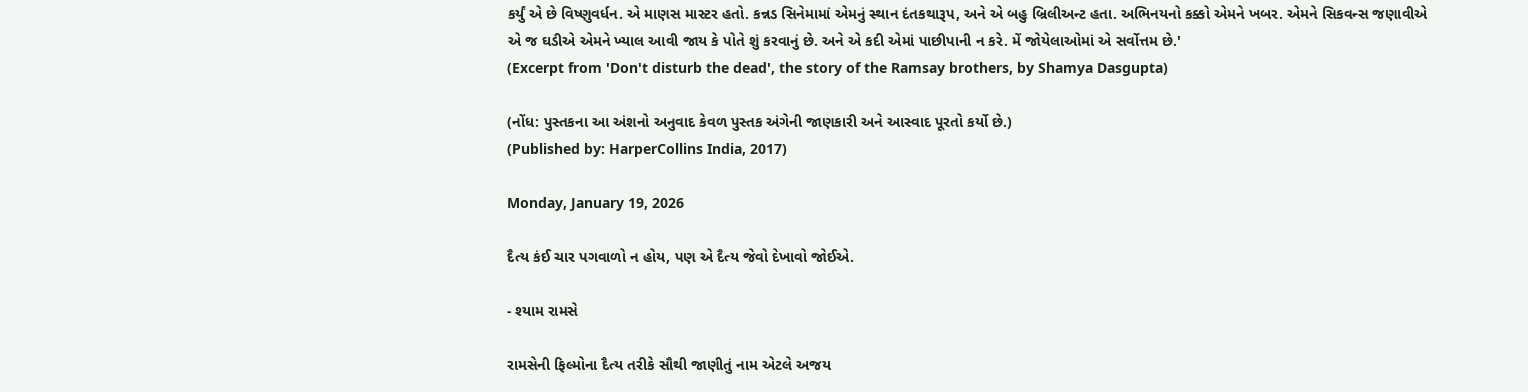કર્યું એ છે વિષ્ણુવર્ધન. એ માણસ માસ્ટર હતો. કન્નડ સિનેમામાં એમનું સ્થાન દંતકથારૂપ, અને એ બહુ બ્રિલીઅન્ટ હતા. અભિનયનો કક્કો એમને ખબર. એમને સિકવન્સ જણાવીએ એ જ ઘડીએ એમને ખ્યાલ આવી જાય કે પોતે શું કરવાનું છે. અને એ કદી એમાં પાછીપાની ન કરે. મેં જોયેલાઓમાં એ સર્વોત્તમ છે.'
(Excerpt from 'Don't disturb the dead', the story of the Ramsay brothers, by Shamya Dasgupta)

(નોંધ: પુસ્તકના આ અંશનો અનુવાદ કેવળ પુસ્તક અંગેની જાણકારી અને આસ્વાદ પૂરતો કર્યો છે.)
(Published by: HarperCollins India, 2017)

Monday, January 19, 2026

દૈત્ય કંઈ ચાર પગવાળો ન હોય, પણ એ દૈત્ય જેવો દેખાવો જોઈએ.

- શ્યામ રામસે

રામસેની ફિલ્મોના દૈત્ય તરીકે સૌથી જાણીતું નામ એટલે અજય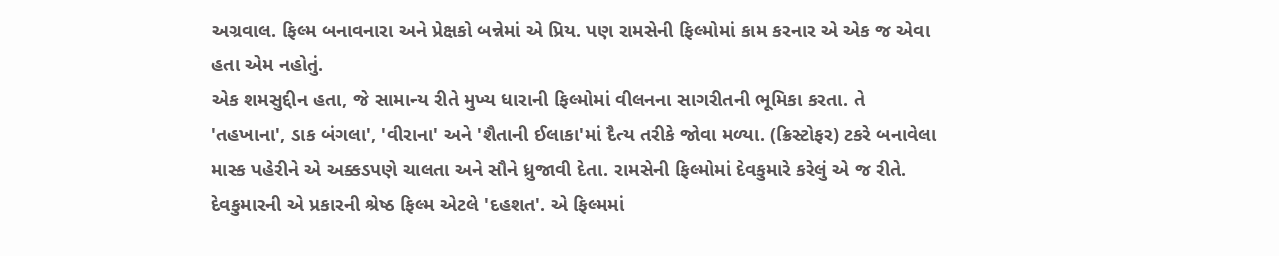અગ્રવાલ. ફિલ્મ બનાવનારા અને પ્રેક્ષકો બન્નેમાં એ પ્રિય. પણ રામસેની ફિલ્મોમાં કામ કરનાર એ એક જ એવા હતા એમ નહોતું.
એક શમસુદ્દીન હતા, જે સામાન્ય રીતે મુખ્ય ધારાની ફિલ્મોમાં વીલનના સાગરીતની ભૂમિકા કરતા. તે 'તહખાના', ડાક બંગલા', 'વીરાના' અને 'શૈતાની ઈલાકા'માં દૈત્ય તરીકે જોવા મળ્યા. (ક્રિસ્ટોફર) ટકરે બનાવેલા માસ્ક પહેરીને એ અક્કડપણે ચાલતા અને સૌને ધ્રુજાવી દેતા. રામસેની ફિલ્મોમાં દેવકુમારે કરેલું એ જ રીતે. દેવકુમારની એ પ્રકારની શ્રેષ્ઠ ફિલ્મ એટલે 'દહશત'. એ ફિલ્મમાં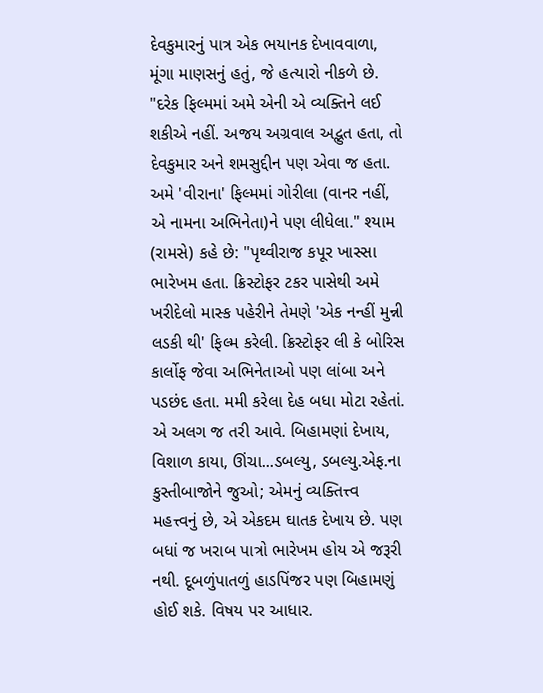દેવકુમારનું પાત્ર એક ભયાનક દેખાવવાળા, મૂંગા માણસનું હતું, જે હત્યારો નીકળે છે.
"દરેક ફિલ્મમાં અમે એની એ વ્યક્તિને લઈ શકીએ નહીં. અજય અગ્રવાલ અદ્ભુત હતા, તો દેવકુમાર અને શમસુદ્દીન પણ એવા જ હતા. અમે 'વીરાના' ફિલ્મમાં ગોરીલા (વાનર નહીં, એ નામના અભિનેતા)ને પણ લીધેલા." શ્યામ (રામસે) કહે છે: "પૃથ્વીરાજ કપૂર ખાસ્સા ભારેખમ હતા. ક્રિસ્ટોફર ટકર પાસેથી અમે ખરીદેલો માસ્ક પહેરીને તેમણે 'એક નન્હીં મુન્ની લડકી થી' ફિલ્મ કરેલી. ક્રિસ્ટોફર લી કે બોરિસ કાર્લોફ જેવા અભિનેતાઓ પણ લાંબા અને પડછંદ હતા. મમી કરેલા દેહ બધા મોટા રહેતાં. એ અલગ જ તરી આવે. બિહામણાં દેખાય, વિશાળ કાયા, ઊંચા...ડબલ્યુ, ડબલ્યુ.એફ.ના કુસ્તીબાજોને જુઓ; એમનું વ્યક્તિત્ત્વ મહત્ત્વનું છે, એ એકદમ ઘાતક દેખાય છે. પણ બધાં જ ખરાબ પાત્રો ભારેખમ હોય એ જરૂરી નથી. દૂબળુંપાતળું હાડપિંજર પણ બિહામણું હોઈ શકે. વિષય પર આધાર.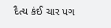દૈત્ય કંઈ ચાર પગ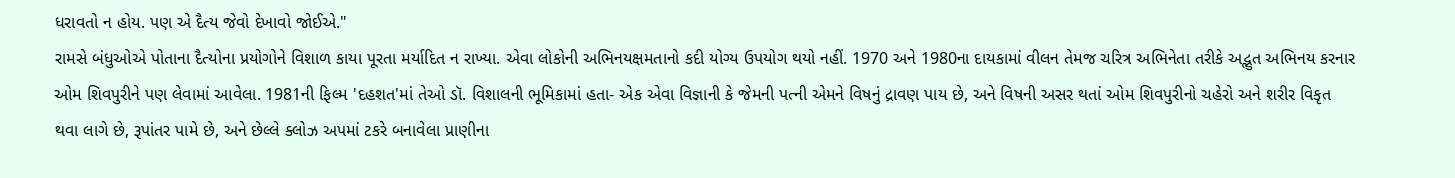ધરાવતો ન હોય. પણ એ દૈત્ય જેવો દેખાવો જોઈએ."
રામસે બંધુઓએ પોતાના દૈત્યોના પ્રયોગોને વિશાળ કાયા પૂરતા મર્યાદિત ન રાખ્યા. એવા લોકોની અભિનયક્ષમતાનો કદી યોગ્ય ઉપયોગ થયો નહીં. 1970 અને 1980ના દાયકામાં વીલન તેમજ ચરિત્ર અભિનેતા તરીકે અદ્ભુત અભિનય કરનાર ઓમ શિવપુરીને પણ લેવામાં આવેલા. 1981ની ફિલ્મ 'દહશત'માં તેઓ ડૉ. વિશાલની ભૂમિકામાં હતા- એક એવા વિજ્ઞાની કે જેમની પત્ની એમને વિષનું દ્રાવણ પાય છે, અને વિષની અસર થતાં ઓમ શિવપુરીનો ચહેરો અને શરીર વિકૃત થવા લાગે છે, રૂપાંતર પામે છે, અને છેલ્લે ક્લોઝ અપમાં ટકરે બનાવેલા પ્રાણીના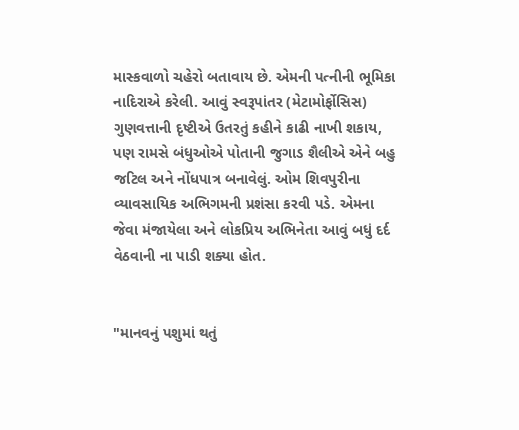માસ્કવાળો ચહેરો બતાવાય છે. એમની પત્નીની ભૂમિકા નાદિરાએ કરેલી. આવું સ્વરૂપાંતર (મેટામોર્ફોસિસ) ગુણવત્તાની દૃષ્ટીએ ઉતરતું કહીને કાઢી નાખી શકાય, પણ રામસે બંધુઓએ પોતાની જુગાડ શૈલીએ એને બહુ જટિલ અને નોંધપાત્ર બનાવેલું. ઓમ શિવપુરીના વ્યાવસાયિક અભિગમની પ્રશંસા કરવી પડે. એમના જેવા મંજાયેલા અને લોકપ્રિય અભિનેતા આવું બધું દર્દ વેઠવાની ના પાડી શક્યા હોત.


"માનવનું પશુમાં થતું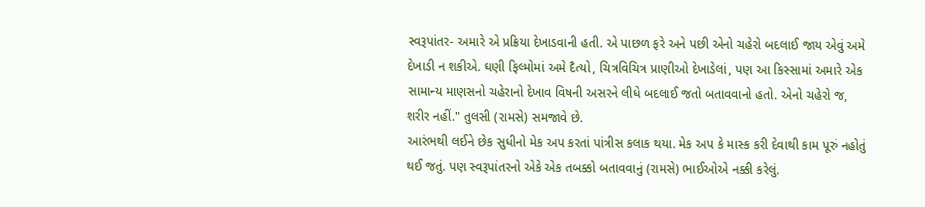સ્વરૂપાંતર- અમારે એ પ્રક્રિયા દેખાડવાની હતી. એ પાછળ ફરે અને પછી એનો ચહેરો બદલાઈ જાય એવું અમે દેખાડી ન શકીએ. ઘણી ફિલ્મોમાં અમે દૈત્યો, ચિત્રવિચિત્ર પ્રાણીઓ દેખાડેલાં, પણ આ કિસ્સામાં અમારે એક સામાન્ય માણસનો ચહેરાનો દેખાવ વિષની અસરને લીધે બદલાઈ જતો બતાવવાનો હતો. એનો ચહેરો જ, શરીર નહીં." તુલસી (રામસે) સમજાવે છે.
આરંભથી લઈને છેક સુધીનો મેક અપ કરતાં પાંત્રીસ કલાક થયા. મેક અપ કે માસ્ક કરી દેવાથી કામ પૂરું નહોતું થઈ જતું. પણ સ્વરૂપાંતરનો એકે એક તબક્કો બતાવવાનું (રામસે) ભાઈઓએ નક્કી કરેલું.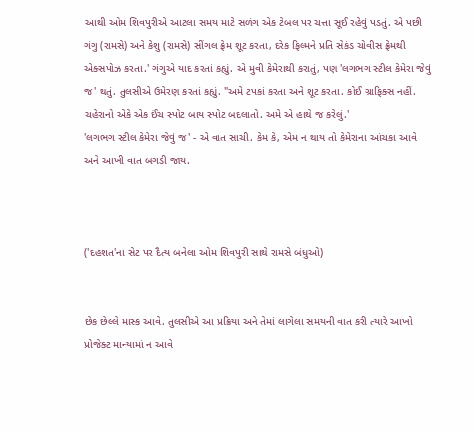આથી ઓમ શિવપુરીએ આટલા સમય માટે સળંગ એક ટેબલ પર ચત્તા સૂઈ રહેવું પડતું. એ પછી ગંગુ (રામસે) અને કેશુ (રામસે) સીંગલ ફ્રેમ શૂટ કરતા, દરેક ફિલ્મને પ્રતિ સેકંડ ચોવીસ ફ્રેમથી એક્સપોઝ કરતા.' ગંગુએ યાદ કરતાં કહ્યું. એ મુવી કેમેરાથી કરાતું, પણ 'લગભગ સ્ટીલ કેમેરા જેવું જ' થતું. તુલસીએ ઉમેરણ કરતાં કહ્યું. "અમે ટપકાં કરતા અને શૂટ કરતા. કોઈ ગ્રાફિક્સ નહીં. ચહેરાનો એકે એક ઈંચ સ્પોટ બાય સ્પોટ બદલાતો. અમે એ હાથે જ કરેલું.'
'લગભગ સ્ટીલ કેમેરા જેવું જ' - એ વાત સાચી. કેમ કે, એમ ન થાય તો કેમેરાના આંચકા આવે અને આખી વાત બગડી જાય.



('દહશત'ના સેટ પર દૈત્ય બનેલા ઓમ શિવપુરી સાથે રામસે બંધુઓ)


છેક છેલ્લે માસ્ક આવે. તુલસીએ આ પ્રક્રિયા અને તેમાં લાગેલા સમયની વાત કરી ત્યારે આખો પ્રોજેક્ટ માન્યામાં ન આવે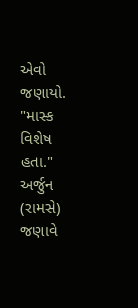એવો જણાયો. "માસ્ક વિશેષ હતા." અર્જુન (રામસે) જણાવે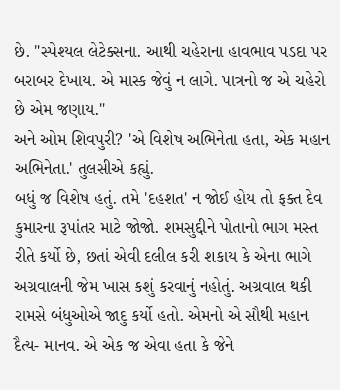છે. "સ્પેશ્યલ લેટેક્સના. આથી ચહેરાના હાવભાવ પડદા પર બરાબર દેખાય. એ માસ્ક જેવું ન લાગે. પાત્રનો જ એ ચહેરો છે એમ જણાય."
અને ઓમ શિવપુરી? 'એ વિશેષ અભિનેતા હતા, એક મહાન અભિનેતા.' તુલસીએ કહ્યું.
બધું જ વિશેષ હતું. તમે 'દહશત' ન જોઈ હોય તો ફક્ત દેવ કુમારના રૂપાંતર માટે જોજો. શમસુદ્દીને પોતાનો ભાગ મસ્ત રીતે કર્યો છે, છતાં એવી દલીલ કરી શકાય કે એના ભાગે અગ્રવાલની જેમ ખાસ કશું કરવાનું નહોતું. અગ્રવાલ થકી રામસે બંધુઓએ જાદુ કર્યો હતો. એમનો એ સૌથી મહાન દૈત્ય- માનવ. એ એક જ એવા હતા કે જેને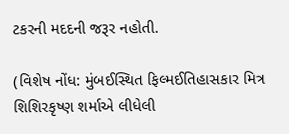ટકરની મદદની જરૂર નહોતી.

(વિશેષ નોંધ: મુંબઈસ્થિત ફિલ્મઈતિહાસકાર મિત્ર શિશિરકૃષ્ણ શર્માએ લીધેલી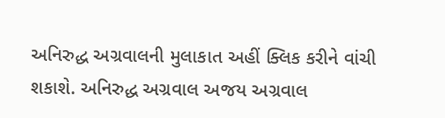અનિરુદ્ધ અગ્રવાલની મુલાકાત અહીં ક્લિક કરીને વાંચી શકાશે. અનિરુદ્ધ અગ્રવાલ અજય અગ્રવાલ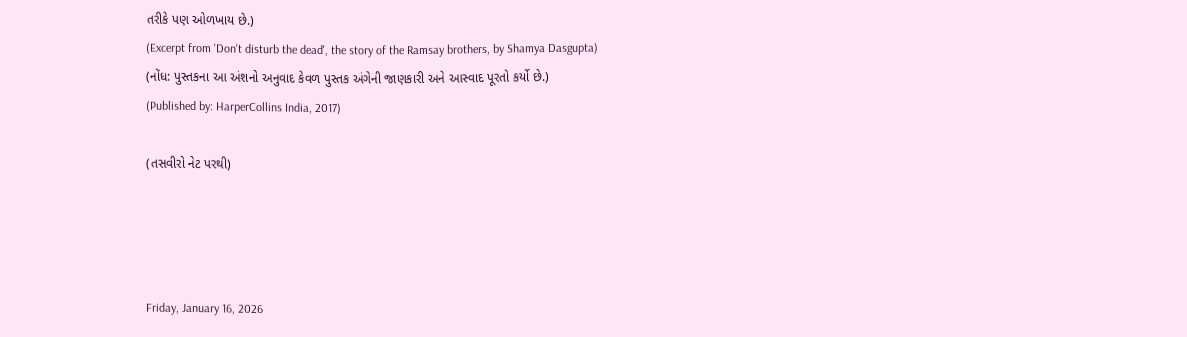તરીકે પણ ઓળખાય છે.)
(Excerpt from 'Don't disturb the dead', the story of the Ramsay brothers, by Shamya Dasgupta)
(નોંધ: પુસ્તકના આ અંશનો અનુવાદ કેવળ પુસ્તક અંગેની જાણકારી અને આસ્વાદ પૂરતો કર્યો છે.)
(Published by: HarperCollins India, 2017)

(તસવીરો નેટ પરથી)




Friday, January 16, 2026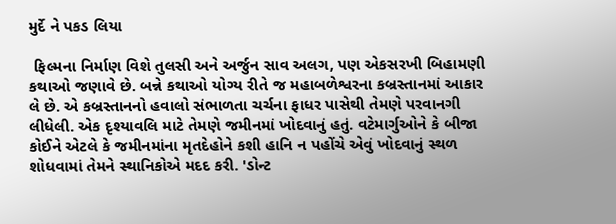મુર્દે ને પકડ લિયા

 ફિલ્મના નિર્માણ વિશે તુલસી અને અર્જુન સાવ અલગ, પણ એકસરખી બિહામણી કથાઓ જણાવે છે. બન્ને કથાઓ યોગ્ય રીતે જ મહાબળેશ્વરના કબ્રસ્તાનમાં આકાર લે છે. એ કબ્રસ્તાનનો હવાલો સંભાળતા ચર્ચના ફાધર પાસેથી તેમણે પરવાનગી લીધેલી. એક દૃશ્યાવલિ માટે તેમણે જમીનમાં ખોદવાનું હતું. વટેમાર્ગુઓને કે બીજા કોઈને એટલે કે જમીનમાંના મૃતદેહોને કશી હાનિ ન પહોંચે એવું ખોદવાનું સ્થળ શોધવામાં તેમને સ્થાનિકોએ મદદ કરી. 'ડોન્ટ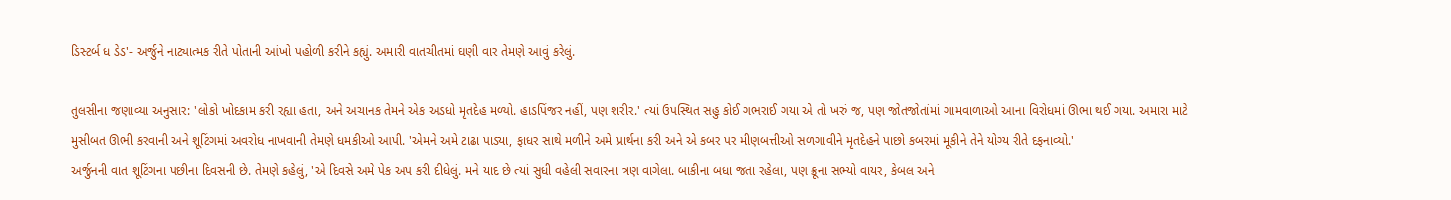ડિસ્ટર્બ ધ ડેડ'- અર્જુને નાટ્યાત્મક રીતે પોતાની આંખો પહોળી કરીને કહ્યું. અમારી વાતચીતમાં ઘણી વાર તેમણે આવું કરેલું.

તુલસીના જણાવ્યા અનુસાર: 'લોકો ખોદકામ કરી રહ્યા હતા, અને અચાનક તેમને એક અડધો મૃતદેહ મળ્યો. હાડપિંજર નહીં, પણ શરીર.' ત્યાં ઉપસ્થિત સહુ કોઈ ગભરાઈ ગયા એ તો ખરું જ, પણ જોતજોતાંમાં ગામવાળાઓ આના વિરોધમાં ઊભા થઈ ગયા. અમારા માટે મુસીબત ઊભી કરવાની અને શૂટિંગમાં અવરોધ નાખવાની તેમણે ધમકીઓ આપી. 'એમને અમે ટાઢા પાડ્યા, ફાધર સાથે મળીને અમે પ્રાર્થના કરી અને એ કબર પર મીણબત્તીઓ સળગાવીને મૃતદેહને પાછો કબરમાં મૂકીને તેને યોગ્ય રીતે દફનાવ્યો.'
અર્જુનની વાત શૂટિંગના પછીના દિવસની છે. તેમણે કહેલું, 'એ દિવસે અમે પેક અપ કરી દીધેલું. મને યાદ છે ત્યાં સુધી વહેલી સવારના ત્રણ વાગેલા. બાકીના બધા જતા રહેલા, પણ ક્રૂના સભ્યો વાયર, કેબલ અને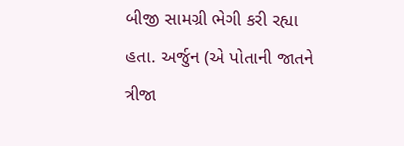બીજી સામગ્રી ભેગી કરી રહ્યા હતા. અર્જુન (એ પોતાની જાતને ત્રીજા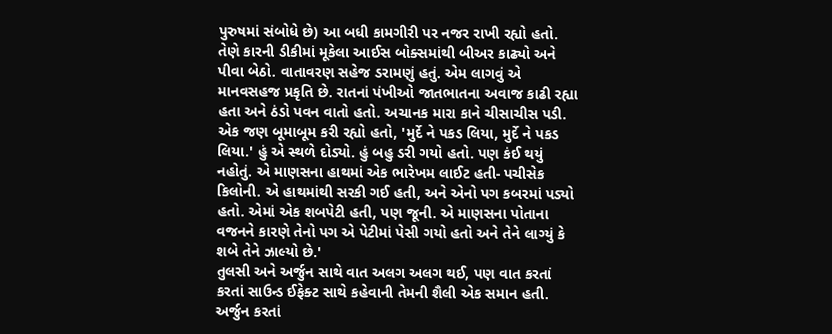પુરુષમાં સંબોધે છે) આ બધી કામગીરી પર નજર રાખી રહ્યો હતો. તેણે કારની ડીકીમાં મૂકેલા આઈસ બોક્સમાંથી બીઅર કાઢ્યો અને પીવા બેઠો. વાતાવરણ સહેજ ડરામણું હતું. એમ લાગવું એ માનવસહજ પ્રકૃતિ છે. રાતનાં પંખીઓ જાતભાતના અવાજ કાઢી રહ્યા હતા અને ઠંડો પવન વાતો હતો. અચાનક મારા કાને ચીસાચીસ પડી. એક જણ બૂમાબૂમ કરી રહ્યો હતો, 'મુર્દે ને પકડ લિયા, મુર્દે ને પકડ લિયા.' હું એ સ્થળે દોડ્યો. હું બહુ ડરી ગયો હતો. પણ કંઈ થયું નહોતું. એ માણસના હાથમાં એક ભારેખમ લાઈટ હતી- પચીસેક કિલોની. એ હાથમાંથી સરકી ગઈ હતી, અને એનો પગ કબરમાં પડ્યો હતો. એમાં એક શબપેટી હતી, પણ જૂની. એ માણસના પોતાના વજનને કારણે તેનો પગ એ પેટીમાં પેસી ગયો હતો અને તેને લાગ્યું કે શબે તેને ઝાલ્યો છે.'
તુલસી અને અર્જુન સાથે વાત અલગ અલગ થઈ, પણ વાત કરતાં કરતાં સાઉન્ડ ઈફેક્ટ સાથે કહેવાની તેમની શૈલી એક સમાન હતી. અર્જુન કરતાં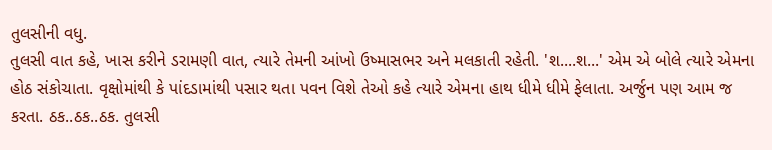તુલસીની વધુ.
તુલસી વાત કહે, ખાસ કરીને ડરામણી વાત, ત્યારે તેમની આંખો ઉષ્માસભર અને મલકાતી રહેતી. 'શ....શ...' એમ એ બોલે ત્યારે એમના હોઠ સંકોચાતા. વૃક્ષોમાંથી કે પાંદડામાંથી પસાર થતા પવન વિશે તેઓ કહે ત્યારે એમના હાથ ધીમે ધીમે ફેલાતા. અર્જુન પણ આમ જ કરતા. ઠક..ઠક..ઠક. તુલસી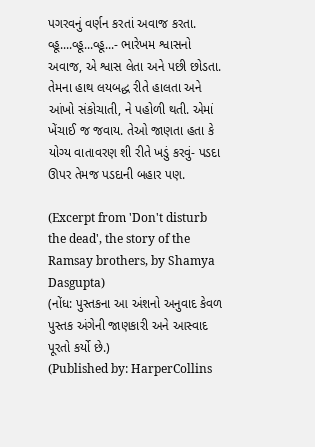પગરવનું વર્ણન કરતાં અવાજ કરતા. વ્હૂ....વ્હૂ...વ્હૂ...- ભારેખમ શ્વાસનો અવાજ, એ શ્વાસ લેતા અને પછી છોડતા. તેમના હાથ લયબદ્ધ રીતે હાલતા અને આંખો સંકોચાતી, ને પહોળી થતી. એમાં ખેંચાઈ જ જવાય. તેઓ જાણતા હતા કે યોગ્ય વાતાવરણ શી રીતે ખડું કરવું- પડદા ઊપર તેમજ પડદાની બહાર પણ.

(Excerpt from 'Don't disturb the dead', the story of the Ramsay brothers, by Shamya Dasgupta)
(નોંધ: પુસ્તકના આ અંશનો અનુવાદ કેવળ પુસ્તક અંગેની જાણકારી અને આસ્વાદ પૂરતો કર્યો છે.)
(Published by: HarperCollins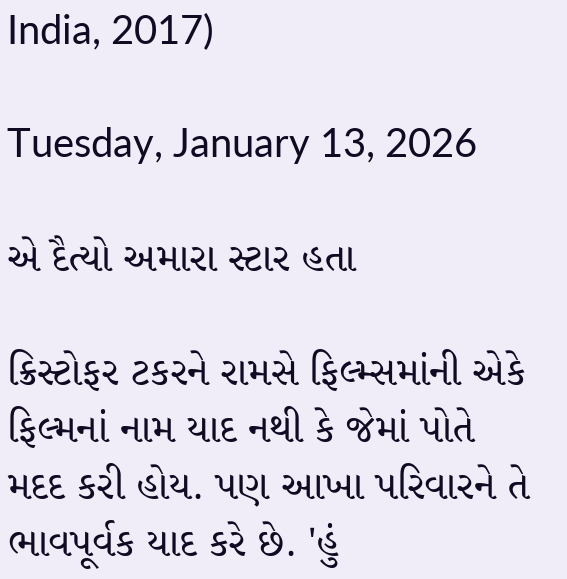India, 2017)

Tuesday, January 13, 2026

એ દૈત્યો અમારા સ્ટાર હતા

ક્રિસ્ટોફર ટકરને રામસે ફિલ્મ્સમાંની એકે ફિલ્મનાં નામ યાદ નથી કે જેમાં પોતે મદદ કરી હોય. પણ આખા પરિવારને તે ભાવપૂર્વક યાદ કરે છે. 'હું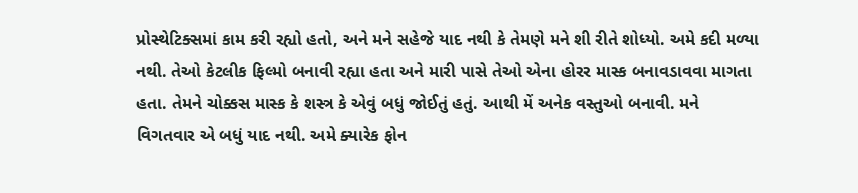પ્રોસ્થેટિક્સમાં કામ કરી રહ્યો હતો, અને મને સહેજે યાદ નથી કે તેમણે મને શી રીતે શોધ્યો. અમે કદી મળ્યા નથી. તેઓ કેટલીક ફિલ્મો બનાવી રહ્યા હતા અને મારી પાસે તેઓ એના હોરર માસ્ક બનાવડાવવા માગતા હતા. તેમને ચોક્કસ માસ્ક કે શસ્ત્ર કે એવું બધું જોઈતું હતું. આથી મેં અનેક વસ્તુઓ બનાવી. મને વિગતવાર એ બધું યાદ નથી. અમે ક્યારેક ફોન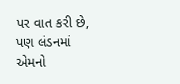પર વાત કરી છે, પણ લંડનમાં એમનો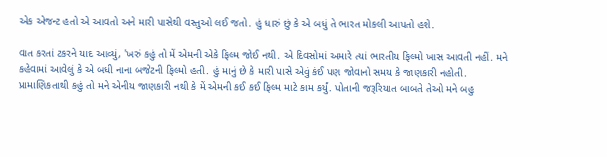એક એજન્ટ હતો એ આવતો અને મારી પાસેથી વસ્તુઓ લઈ જતો. હું ધારું છું કે એ બધું તે ભારત મોકલી આપતો હશે.

વાત કરતાં ટકરને યાદ આવ્યું, 'ખરું કહું તો મેં એમની એકે ફિલ્મ જોઈ નથી. એ દિવસોમાં અમારે ત્યાં ભારતીય ફિલ્મો ખાસ આવતી નહીં. મને કહેવામાં આવેલું કે એ બધી નાના બજેટની ફિલ્મો હતી. હું માનું છે કે મારી પાસે એવું કંઈ પણ જોવાનો સમય કે જાણકારી નહોતી. પ્રામાણિકતાથી કહું તો મને એનીય જાણકારી નથી કે મેં એમની કઈ કઈ ફિલ્મ માટે કામ કર્યું. પોતાની જરૂરિયાત બાબતે તેઓ મને બહુ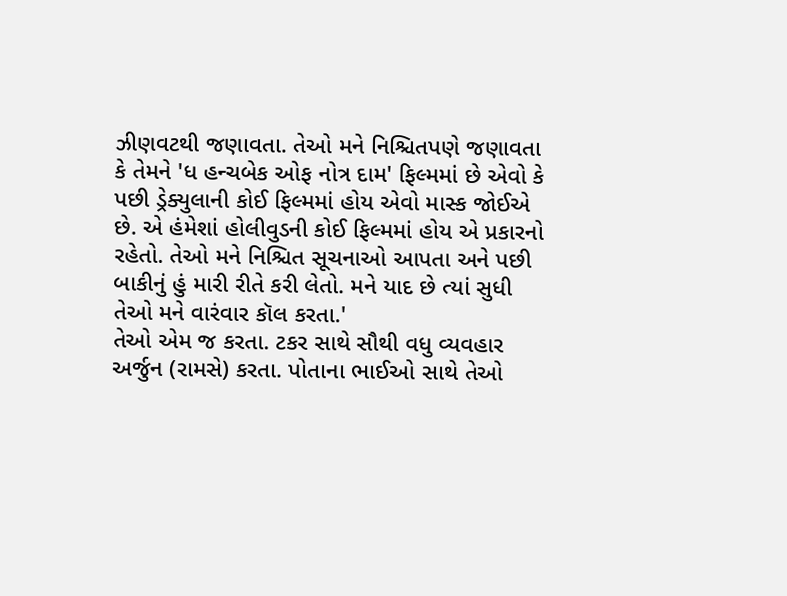ઝીણવટથી જણાવતા. તેઓ મને નિશ્ચિતપણે જણાવતા કે તેમને 'ધ હન્ચબેક ઓફ નોત્ર દામ' ફિલ્મમાં છે એવો કે પછી ડ્રેક્યુલાની કોઈ ફિલ્મમાં હોય એવો માસ્ક જોઈએ છે. એ હંમેશાં હોલીવુડની કોઈ ફિલ્મમાં હોય એ પ્રકારનો રહેતો. તેઓ મને નિશ્ચિત સૂચનાઓ આપતા અને પછી બાકીનું હું મારી રીતે કરી લેતો. મને યાદ છે ત્યાં સુધી તેઓ મને વારંવાર કૉલ કરતા.'
તેઓ એમ જ કરતા. ટકર સાથે સૌથી વધુ વ્યવહાર અર્જુન (રામસે) કરતા. પોતાના ભાઈઓ સાથે તેઓ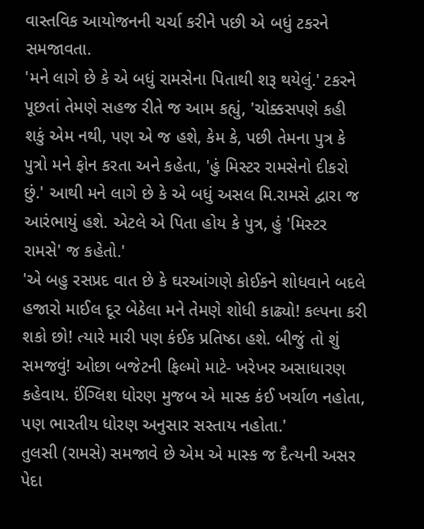વાસ્તવિક આયોજનની ચર્ચા કરીને પછી એ બધું ટકરને સમજાવતા.
'મને લાગે છે કે એ બધું રામસેના પિતાથી શરૂ થયેલું.' ટકરને પૂછતાં તેમણે સહજ રીતે જ આમ કહ્યું, 'ચોક્કસપણે કહી શકું એમ નથી, પણ એ જ હશે, કેમ કે, પછી તેમના પુત્ર કે પુત્રો મને ફોન કરતા અને કહેતા, 'હું મિસ્ટર રામસેનો દીકરો છું.' આથી મને લાગે છે કે એ બધું અસલ મિ.રામસે દ્વારા જ આરંભાયું હશે. એટલે એ પિતા હોય કે પુત્ર, હું 'મિસ્ટર રામસે' જ કહેતો.'
'એ બહુ રસપ્રદ વાત છે કે ઘરઆંગણે કોઈકને શોધવાને બદલે હજારો માઈલ દૂર બેઠેલા મને તેમણે શોધી કાઢ્યો! કલ્પના કરી શકો છો! ત્યારે મારી પણ કંઈક પ્રતિષ્ઠા હશે. બીજું તો શું સમજવું! ઓછા બજેટની ફિલ્મો માટે- ખરેખર અસાધારણ કહેવાય. ઈંગ્લિશ ધોરણ મુજબ એ માસ્ક કંઈ ખર્ચાળ નહોતા, પણ ભારતીય ધોરણ અનુસાર સસ્તાય નહોતા.'
તુલસી (રામસે) સમજાવે છે એમ એ માસ્ક જ દૈત્યની અસર પેદા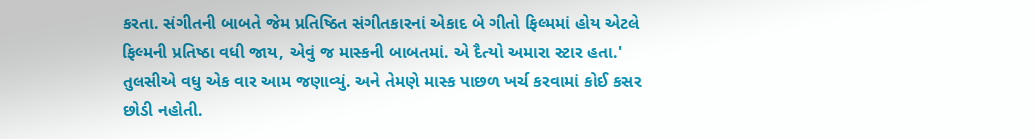કરતા. સંગીતની બાબતે જેમ પ્રતિષ્ઠિત સંગીતકારનાં એકાદ બે ગીતો ફિલ્મમાં હોય એટલે ફિલ્મની પ્રતિષ્ઠા વધી જાય, એવું જ માસ્કની બાબતમાં. એ દૈત્યો અમારા સ્ટાર હતા.' તુલસીએ વધુ એક વાર આમ જણાવ્યું. અને તેમણે માસ્ક પાછળ ખર્ચ કરવામાં કોઈ કસર છોડી નહોતી.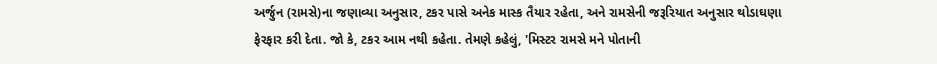અર્જુન (રામસે)ના જણાવ્યા અનુસાર, ટકર પાસે અનેક માસ્ક તૈયાર રહેતા, અને રામસેની જરૂરિયાત અનુસાર થોડાઘણા ફેરફાર કરી દેતા. જો કે, ટકર આમ નથી કહેતા. તેમણે કહેલું, 'મિસ્ટર રામસે મને પોતાની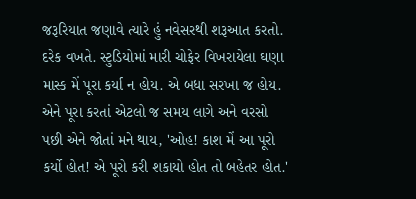જરૂરિયાત જણાવે ત્યારે હું નવેસરથી શરૂઆત કરતો. દરેક વખતે. સ્ટુડિયોમાં મારી ચોફેર વિખરાયેલા ઘણા માસ્ક મેં પૂરા કર્યા ન હોય. એ બધા સરખા જ હોય. એને પૂરા કરતાં એટલો જ સમય લાગે અને વરસો પછી એને જોતાં મને થાય, 'ઓહ! કાશ મેં આ પૂરો કર્યો હોત! એ પૂરો કરી શકાયો હોત તો બહેતર હોત.'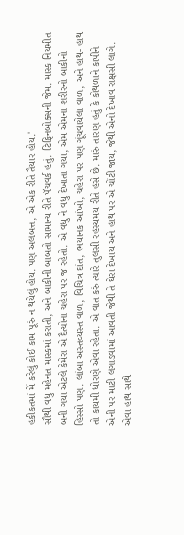હકીકતમાં મેં કરેલું કોઈ કામ પૂરું ન થયેલું હોય. પણ અલબત્ત, એ એક રીતે તૈયાર હોય.'
સૌથી વધુ મહેનત માસ્કમાં કરાતી, અને બાકીની બાબતો સામાન્ય રીતે પૅચવર્ક હતું. ટિફિનબોક્સની જેમ. માસ્ક નિયમીત બની ગયા એટલે કેમેરા એ દૈત્યોના ચહેરા પર જ રહેતો. એ વધુ ને વધુ દેખાતા ગયા, એમ એમના શરીરનો બાકીનો હિસ્સો પણ. લાંબા અસ્તવ્યસ્ત વાળ, વિચિત્ર દાંત, ભયાનક આંખો, ચહેરા પર પણ ગૂંચવાયેલા વાળ, અને હાથ- હાથ તો કાયમી ધોરણે એવા રહેતા. એ વાત કરું ત્યારે તુલસી રહસ્યમય રીતે હસે છે. મારું તારણ હતું કે કોથળાને કાપીને એની પર માટી લગાડવામાં આવતી જેથી તે ઘેરા દેખાય અને હાથ પર એ ચોંટી જાય, જેથી એનો દેખાવ રાક્ષસી લાગે. એવા હાથ સાથે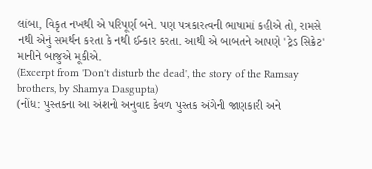લાંબા, વિકૃત નખથી એ પરિપૂર્ણ બને. પણ પત્રકારત્વની ભાષામાં કહીએ તો, રામસે નથી એનું સમર્થન કરતા કે નથી ઈન્કાર કરતા. આથી એ બાબતને આપણે 'ટ્રેડ સિક્રેટ' માનીને બાજુએ મૂકીએ.
(Excerpt from 'Don't disturb the dead', the story of the Ramsay brothers, by Shamya Dasgupta)
(નોંધ: પુસ્તકના આ અંશનો અનુવાદ કેવળ પુસ્તક અંગેની જાણકારી અને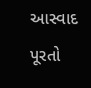આસ્વાદ પૂરતો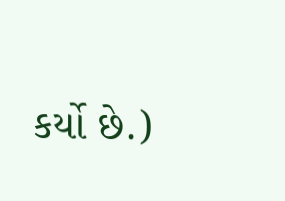કર્યો છે.)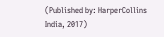(Published by: HarperCollins India, 2017)